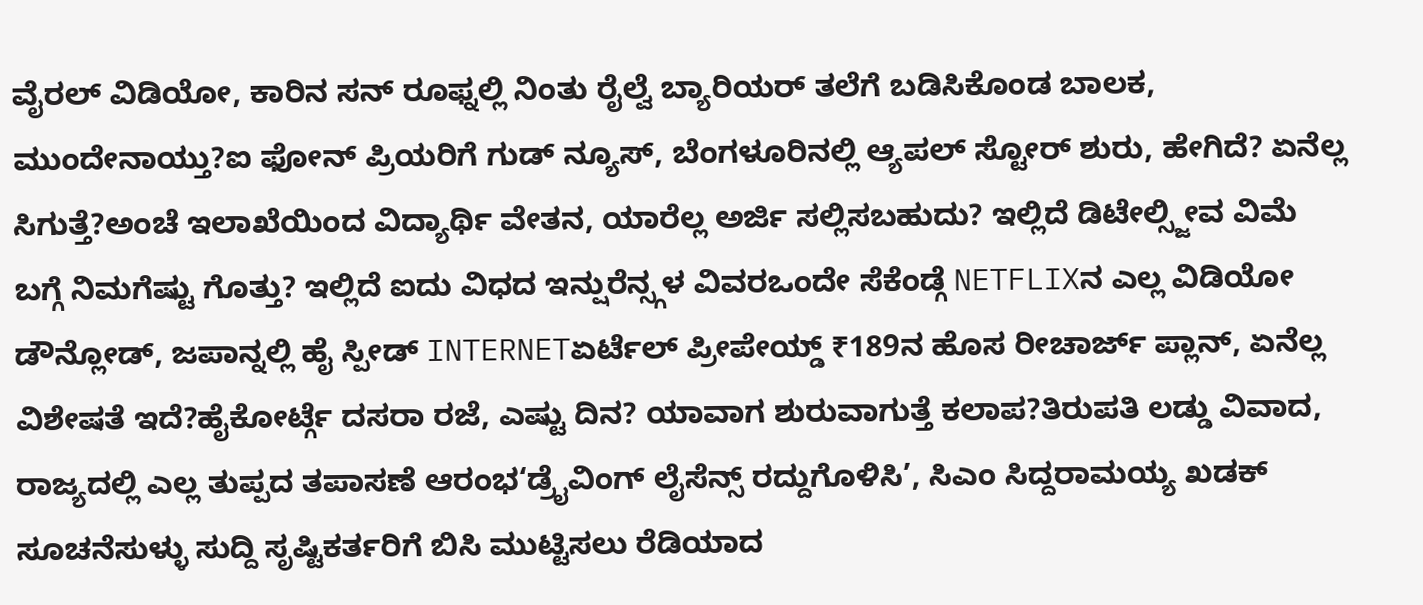ವೈರಲ್ ವಿಡಿಯೋ, ಕಾರಿನ ಸನ್ ರೂಫ್ನಲ್ಲಿ ನಿಂತು ರೈಲ್ವೆ ಬ್ಯಾರಿಯರ್ ತಲೆಗೆ ಬಡಿಸಿಕೊಂಡ ಬಾಲಕ, ಮುಂದೇನಾಯ್ತು?ಐ ಫೋನ್ ಪ್ರಿಯರಿಗೆ ಗುಡ್ ನ್ಯೂಸ್, ಬೆಂಗಳೂರಿನಲ್ಲಿ ಆ್ಯಪಲ್ ಸ್ಟೋರ್ ಶುರು, ಹೇಗಿದೆ? ಏನೆಲ್ಲ ಸಿಗುತ್ತೆ?ಅಂಚೆ ಇಲಾಖೆಯಿಂದ ವಿದ್ಯಾರ್ಥಿ ವೇತನ, ಯಾರೆಲ್ಲ ಅರ್ಜಿ ಸಲ್ಲಿಸಬಹುದು? ಇಲ್ಲಿದೆ ಡಿಟೇಲ್ಸ್ಜೀವ ವಿಮೆ ಬಗ್ಗೆ ನಿಮಗೆಷ್ಟು ಗೊತ್ತು? ಇಲ್ಲಿದೆ ಐದು ವಿಧದ ಇನ್ಷುರೆನ್ಸ್ಗಳ ವಿವರಒಂದೇ ಸೆಕೆಂಡ್ಗೆ NETFLIXನ ಎಲ್ಲ ವಿಡಿಯೋ ಡೌನ್ಲೋಡ್, ಜಪಾನ್ನಲ್ಲಿ ಹೈ ಸ್ಪೀಡ್ INTERNETಏರ್ಟೆಲ್ ಪ್ರೀಪೇಯ್ಡ್ ₹189ನ ಹೊಸ ರೀಚಾರ್ಜ್ ಪ್ಲಾನ್, ಏನೆಲ್ಲ ವಿಶೇಷತೆ ಇದೆ?ಹೈಕೋರ್ಟ್ಗೆ ದಸರಾ ರಜೆ, ಎಷ್ಟು ದಿನ? ಯಾವಾಗ ಶುರುವಾಗುತ್ತೆ ಕಲಾಪ?ತಿರುಪತಿ ಲಡ್ಡು ವಿವಾದ, ರಾಜ್ಯದಲ್ಲಿ ಎಲ್ಲ ತುಪ್ಪದ ತಪಾಸಣೆ ಆರಂಭ‘ಡ್ರೈವಿಂಗ್ ಲೈಸೆನ್ಸ್ ರದ್ದುಗೊಳಿಸಿ’, ಸಿಎಂ ಸಿದ್ದರಾಮಯ್ಯ ಖಡಕ್ ಸೂಚನೆಸುಳ್ಳು ಸುದ್ದಿ ಸೃಷ್ಟಿಕರ್ತರಿಗೆ ಬಿಸಿ ಮುಟ್ಟಿಸಲು ರೆಡಿಯಾದ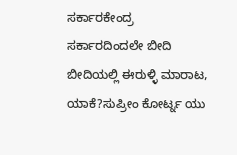ಸರ್ಕಾರಕೇಂದ್ರ ಸರ್ಕಾರದಿಂದಲೇ ಬೀದಿ ಬೀದಿಯಲ್ಲಿ ಈರುಳ್ಳಿ ಮಾರಾಟ, ಯಾಕೆ?ಸುಪ್ರೀಂ ಕೋರ್ಟ್ನ ಯು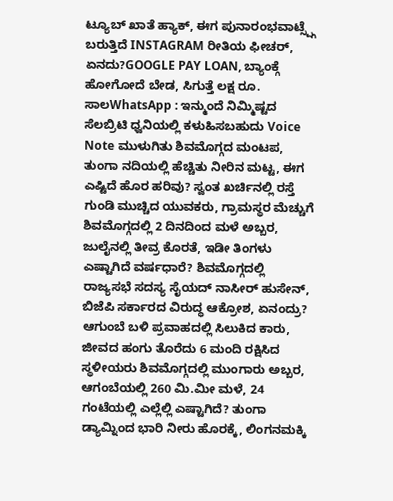ಟ್ಯೂಬ್ ಖಾತೆ ಹ್ಯಾಕ್, ಈಗ ಪುನಾರಂಭವಾಟ್ಸ್ಪ್ಗೆ ಬರುತ್ತಿದೆ INSTAGRAM ರೀತಿಯ ಫೀಚರ್, ಏನದು?GOOGLE PAY LOAN, ಬ್ಯಾಂಕ್ಗೆ ಹೋಗೋದೆ ಬೇಡ, ಸಿಗುತ್ತೆ ಲಕ್ಷ ರೂ. ಸಾಲWhatsApp : ಇನ್ಮುಂದೆ ನಿಮ್ಮಿಷ್ಟದ ಸೆಲಬ್ರಿಟಿ ಧ್ವನಿಯಲ್ಲಿ ಕಳುಹಿಸಬಹುದು Voice Note ಮುಳುಗಿತು ಶಿವಮೊಗ್ಗದ ಮಂಟಪ, ತುಂಗಾ ನದಿಯಲ್ಲಿ ಹೆಚ್ಚಿತು ನೀರಿನ ಮಟ್ಟ, ಈಗ ಎಷ್ಟಿದೆ ಹೊರ ಹರಿವು? ಸ್ವಂತ ಖರ್ಚಿನಲ್ಲಿ ರಸ್ತೆ ಗುಂಡಿ ಮುಚ್ಚಿದ ಯುವಕರು, ಗ್ರಾಮಸ್ಥರ ಮೆಚ್ಚುಗೆ ಶಿವಮೊಗ್ಗದಲ್ಲಿ 2 ದಿನದಿಂದ ಮಳೆ ಅಬ್ಬರ, ಜುಲೈನಲ್ಲಿ ತೀವ್ರ ಕೊರತೆ, ಇಡೀ ತಿಂಗಳು ಎಷ್ಟಾಗಿದೆ ವರ್ಷಧಾರೆ? ಶಿವಮೊಗ್ಗದಲ್ಲಿ ರಾಜ್ಯಸಭೆ ಸದಸ್ಯ ಸೈಯದ್ ನಾಸೀರ್ ಹುಸೇನ್, ಬಿಜೆಪಿ ಸರ್ಕಾರದ ವಿರುದ್ಧ ಆಕ್ರೋಶ, ಏನಂದ್ರು? ಆಗುಂಬೆ ಬಳಿ ಪ್ರವಾಹದಲ್ಲಿ ಸಿಲುಕಿದ ಕಾರು, ಜೀವದ ಹಂಗು ತೊರೆದು 6 ಮಂದಿ ರಕ್ಷಿಸಿದ ಸ್ಥಳೀಯರು ಶಿವಮೊಗ್ಗದಲ್ಲಿ ಮುಂಗಾರು ಅಬ್ಬರ, ಆಗಂಬೆಯಲ್ಲಿ 260 ಮಿ.ಮೀ ಮಳೆ, 24 ಗಂಟೆಯಲ್ಲಿ ಎಲ್ಲೆಲ್ಲಿ ಎಷ್ಟಾಗಿದೆ? ತುಂಗಾ ಡ್ಯಾಮ್ನಿಂದ ಭಾರಿ ನೀರು ಹೊರಕ್ಕೆ, ಲಿಂಗನಮಕ್ಕಿ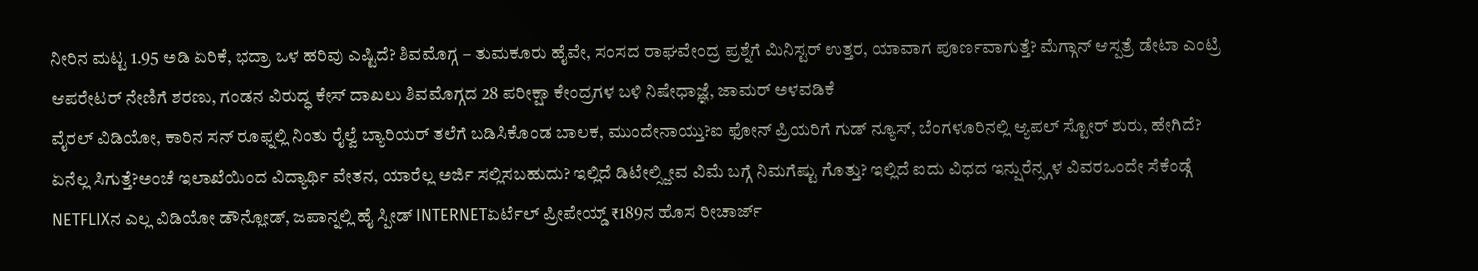ನೀರಿನ ಮಟ್ಟ 1.95 ಅಡಿ ಏರಿಕೆ, ಭದ್ರಾ ಒಳ ಹರಿವು ಎಷ್ಟಿದೆ? ಶಿವಮೊಗ್ಗ – ತುಮಕೂರು ಹೈವೇ, ಸಂಸದ ರಾಘವೇಂದ್ರ ಪ್ರಶ್ನೆಗೆ ಮಿನಿಸ್ಟರ್ ಉತ್ತರ, ಯಾವಾಗ ಪೂರ್ಣವಾಗುತ್ತೆ? ಮೆಗ್ಗಾನ್ ಆಸ್ಪತ್ರೆ ಡೇಟಾ ಎಂಟ್ರಿ ಆಪರೇಟರ್ ನೇಣಿಗೆ ಶರಣು, ಗಂಡನ ವಿರುದ್ಧ ಕೇಸ್ ದಾಖಲು ಶಿವಮೊಗ್ಗದ 28 ಪರೀಕ್ಷಾ ಕೇಂದ್ರಗಳ ಬಳಿ ನಿಷೇಧಾಜ್ಞೆ, ಜಾಮರ್ ಅಳವಡಿಕೆ
ವೈರಲ್ ವಿಡಿಯೋ, ಕಾರಿನ ಸನ್ ರೂಫ್ನಲ್ಲಿ ನಿಂತು ರೈಲ್ವೆ ಬ್ಯಾರಿಯರ್ ತಲೆಗೆ ಬಡಿಸಿಕೊಂಡ ಬಾಲಕ, ಮುಂದೇನಾಯ್ತು?ಐ ಫೋನ್ ಪ್ರಿಯರಿಗೆ ಗುಡ್ ನ್ಯೂಸ್, ಬೆಂಗಳೂರಿನಲ್ಲಿ ಆ್ಯಪಲ್ ಸ್ಟೋರ್ ಶುರು, ಹೇಗಿದೆ? ಏನೆಲ್ಲ ಸಿಗುತ್ತೆ?ಅಂಚೆ ಇಲಾಖೆಯಿಂದ ವಿದ್ಯಾರ್ಥಿ ವೇತನ, ಯಾರೆಲ್ಲ ಅರ್ಜಿ ಸಲ್ಲಿಸಬಹುದು? ಇಲ್ಲಿದೆ ಡಿಟೇಲ್ಸ್ಜೀವ ವಿಮೆ ಬಗ್ಗೆ ನಿಮಗೆಷ್ಟು ಗೊತ್ತು? ಇಲ್ಲಿದೆ ಐದು ವಿಧದ ಇನ್ಷುರೆನ್ಸ್ಗಳ ವಿವರಒಂದೇ ಸೆಕೆಂಡ್ಗೆ NETFLIXನ ಎಲ್ಲ ವಿಡಿಯೋ ಡೌನ್ಲೋಡ್, ಜಪಾನ್ನಲ್ಲಿ ಹೈ ಸ್ಪೀಡ್ INTERNETಏರ್ಟೆಲ್ ಪ್ರೀಪೇಯ್ಡ್ ₹189ನ ಹೊಸ ರೀಚಾರ್ಜ್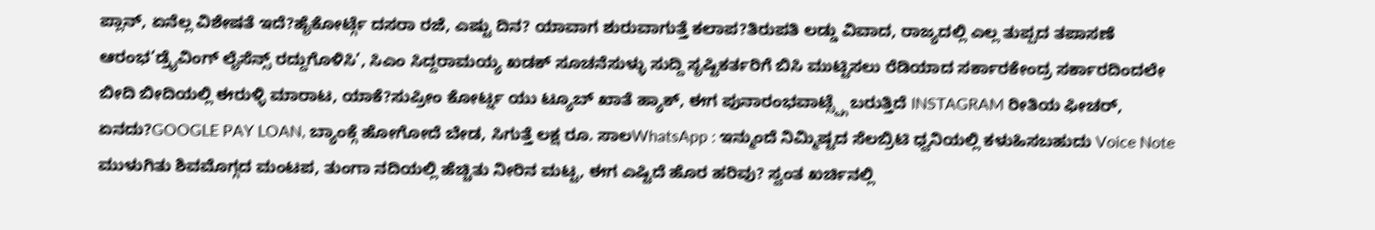ಪ್ಲಾನ್, ಏನೆಲ್ಲ ವಿಶೇಷತೆ ಇದೆ?ಹೈಕೋರ್ಟ್ಗೆ ದಸರಾ ರಜೆ, ಎಷ್ಟು ದಿನ? ಯಾವಾಗ ಶುರುವಾಗುತ್ತೆ ಕಲಾಪ?ತಿರುಪತಿ ಲಡ್ಡು ವಿವಾದ, ರಾಜ್ಯದಲ್ಲಿ ಎಲ್ಲ ತುಪ್ಪದ ತಪಾಸಣೆ ಆರಂಭ‘ಡ್ರೈವಿಂಗ್ ಲೈಸೆನ್ಸ್ ರದ್ದುಗೊಳಿಸಿ’, ಸಿಎಂ ಸಿದ್ದರಾಮಯ್ಯ ಖಡಕ್ ಸೂಚನೆಸುಳ್ಳು ಸುದ್ದಿ ಸೃಷ್ಟಿಕರ್ತರಿಗೆ ಬಿಸಿ ಮುಟ್ಟಿಸಲು ರೆಡಿಯಾದ ಸರ್ಕಾರಕೇಂದ್ರ ಸರ್ಕಾರದಿಂದಲೇ ಬೀದಿ ಬೀದಿಯಲ್ಲಿ ಈರುಳ್ಳಿ ಮಾರಾಟ, ಯಾಕೆ?ಸುಪ್ರೀಂ ಕೋರ್ಟ್ನ ಯು ಟ್ಯೂಬ್ ಖಾತೆ ಹ್ಯಾಕ್, ಈಗ ಪುನಾರಂಭವಾಟ್ಸ್ಪ್ಗೆ ಬರುತ್ತಿದೆ INSTAGRAM ರೀತಿಯ ಫೀಚರ್, ಏನದು?GOOGLE PAY LOAN, ಬ್ಯಾಂಕ್ಗೆ ಹೋಗೋದೆ ಬೇಡ, ಸಿಗುತ್ತೆ ಲಕ್ಷ ರೂ. ಸಾಲWhatsApp : ಇನ್ಮುಂದೆ ನಿಮ್ಮಿಷ್ಟದ ಸೆಲಬ್ರಿಟಿ ಧ್ವನಿಯಲ್ಲಿ ಕಳುಹಿಸಬಹುದು Voice Note ಮುಳುಗಿತು ಶಿವಮೊಗ್ಗದ ಮಂಟಪ, ತುಂಗಾ ನದಿಯಲ್ಲಿ ಹೆಚ್ಚಿತು ನೀರಿನ ಮಟ್ಟ, ಈಗ ಎಷ್ಟಿದೆ ಹೊರ ಹರಿವು? ಸ್ವಂತ ಖರ್ಚಿನಲ್ಲಿ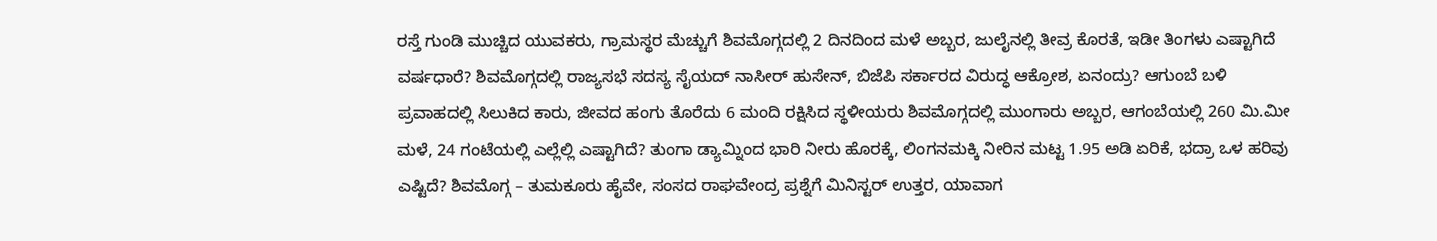ರಸ್ತೆ ಗುಂಡಿ ಮುಚ್ಚಿದ ಯುವಕರು, ಗ್ರಾಮಸ್ಥರ ಮೆಚ್ಚುಗೆ ಶಿವಮೊಗ್ಗದಲ್ಲಿ 2 ದಿನದಿಂದ ಮಳೆ ಅಬ್ಬರ, ಜುಲೈನಲ್ಲಿ ತೀವ್ರ ಕೊರತೆ, ಇಡೀ ತಿಂಗಳು ಎಷ್ಟಾಗಿದೆ ವರ್ಷಧಾರೆ? ಶಿವಮೊಗ್ಗದಲ್ಲಿ ರಾಜ್ಯಸಭೆ ಸದಸ್ಯ ಸೈಯದ್ ನಾಸೀರ್ ಹುಸೇನ್, ಬಿಜೆಪಿ ಸರ್ಕಾರದ ವಿರುದ್ಧ ಆಕ್ರೋಶ, ಏನಂದ್ರು? ಆಗುಂಬೆ ಬಳಿ ಪ್ರವಾಹದಲ್ಲಿ ಸಿಲುಕಿದ ಕಾರು, ಜೀವದ ಹಂಗು ತೊರೆದು 6 ಮಂದಿ ರಕ್ಷಿಸಿದ ಸ್ಥಳೀಯರು ಶಿವಮೊಗ್ಗದಲ್ಲಿ ಮುಂಗಾರು ಅಬ್ಬರ, ಆಗಂಬೆಯಲ್ಲಿ 260 ಮಿ.ಮೀ ಮಳೆ, 24 ಗಂಟೆಯಲ್ಲಿ ಎಲ್ಲೆಲ್ಲಿ ಎಷ್ಟಾಗಿದೆ? ತುಂಗಾ ಡ್ಯಾಮ್ನಿಂದ ಭಾರಿ ನೀರು ಹೊರಕ್ಕೆ, ಲಿಂಗನಮಕ್ಕಿ ನೀರಿನ ಮಟ್ಟ 1.95 ಅಡಿ ಏರಿಕೆ, ಭದ್ರಾ ಒಳ ಹರಿವು ಎಷ್ಟಿದೆ? ಶಿವಮೊಗ್ಗ – ತುಮಕೂರು ಹೈವೇ, ಸಂಸದ ರಾಘವೇಂದ್ರ ಪ್ರಶ್ನೆಗೆ ಮಿನಿಸ್ಟರ್ ಉತ್ತರ, ಯಾವಾಗ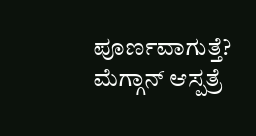ಪೂರ್ಣವಾಗುತ್ತೆ? ಮೆಗ್ಗಾನ್ ಆಸ್ಪತ್ರೆ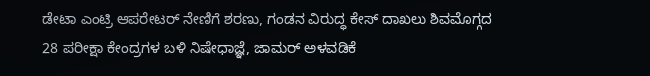ಡೇಟಾ ಎಂಟ್ರಿ ಆಪರೇಟರ್ ನೇಣಿಗೆ ಶರಣು, ಗಂಡನ ವಿರುದ್ಧ ಕೇಸ್ ದಾಖಲು ಶಿವಮೊಗ್ಗದ 28 ಪರೀಕ್ಷಾ ಕೇಂದ್ರಗಳ ಬಳಿ ನಿಷೇಧಾಜ್ಞೆ, ಜಾಮರ್ ಅಳವಡಿಕೆ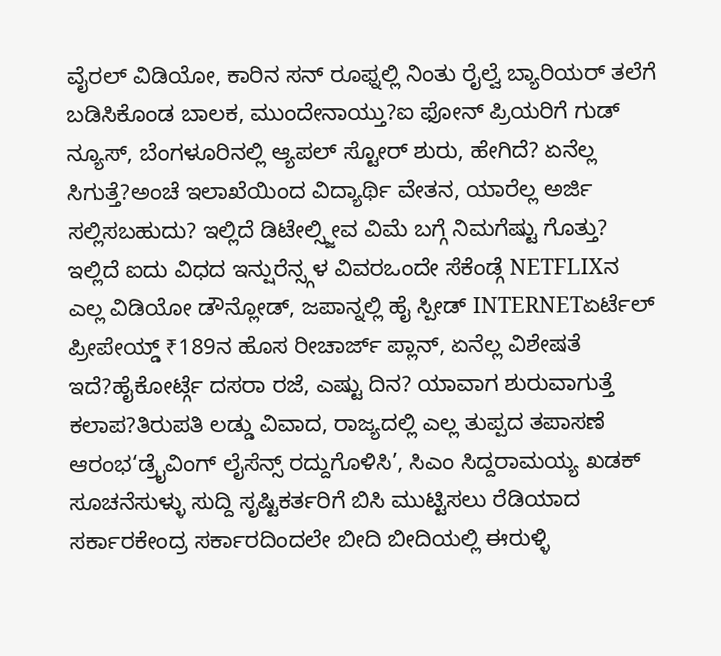ವೈರಲ್ ವಿಡಿಯೋ, ಕಾರಿನ ಸನ್ ರೂಫ್ನಲ್ಲಿ ನಿಂತು ರೈಲ್ವೆ ಬ್ಯಾರಿಯರ್ ತಲೆಗೆ ಬಡಿಸಿಕೊಂಡ ಬಾಲಕ, ಮುಂದೇನಾಯ್ತು?ಐ ಫೋನ್ ಪ್ರಿಯರಿಗೆ ಗುಡ್ ನ್ಯೂಸ್, ಬೆಂಗಳೂರಿನಲ್ಲಿ ಆ್ಯಪಲ್ ಸ್ಟೋರ್ ಶುರು, ಹೇಗಿದೆ? ಏನೆಲ್ಲ ಸಿಗುತ್ತೆ?ಅಂಚೆ ಇಲಾಖೆಯಿಂದ ವಿದ್ಯಾರ್ಥಿ ವೇತನ, ಯಾರೆಲ್ಲ ಅರ್ಜಿ ಸಲ್ಲಿಸಬಹುದು? ಇಲ್ಲಿದೆ ಡಿಟೇಲ್ಸ್ಜೀವ ವಿಮೆ ಬಗ್ಗೆ ನಿಮಗೆಷ್ಟು ಗೊತ್ತು? ಇಲ್ಲಿದೆ ಐದು ವಿಧದ ಇನ್ಷುರೆನ್ಸ್ಗಳ ವಿವರಒಂದೇ ಸೆಕೆಂಡ್ಗೆ NETFLIXನ ಎಲ್ಲ ವಿಡಿಯೋ ಡೌನ್ಲೋಡ್, ಜಪಾನ್ನಲ್ಲಿ ಹೈ ಸ್ಪೀಡ್ INTERNETಏರ್ಟೆಲ್ ಪ್ರೀಪೇಯ್ಡ್ ₹189ನ ಹೊಸ ರೀಚಾರ್ಜ್ ಪ್ಲಾನ್, ಏನೆಲ್ಲ ವಿಶೇಷತೆ ಇದೆ?ಹೈಕೋರ್ಟ್ಗೆ ದಸರಾ ರಜೆ, ಎಷ್ಟು ದಿನ? ಯಾವಾಗ ಶುರುವಾಗುತ್ತೆ ಕಲಾಪ?ತಿರುಪತಿ ಲಡ್ಡು ವಿವಾದ, ರಾಜ್ಯದಲ್ಲಿ ಎಲ್ಲ ತುಪ್ಪದ ತಪಾಸಣೆ ಆರಂಭ‘ಡ್ರೈವಿಂಗ್ ಲೈಸೆನ್ಸ್ ರದ್ದುಗೊಳಿಸಿ’, ಸಿಎಂ ಸಿದ್ದರಾಮಯ್ಯ ಖಡಕ್ ಸೂಚನೆಸುಳ್ಳು ಸುದ್ದಿ ಸೃಷ್ಟಿಕರ್ತರಿಗೆ ಬಿಸಿ ಮುಟ್ಟಿಸಲು ರೆಡಿಯಾದ ಸರ್ಕಾರಕೇಂದ್ರ ಸರ್ಕಾರದಿಂದಲೇ ಬೀದಿ ಬೀದಿಯಲ್ಲಿ ಈರುಳ್ಳಿ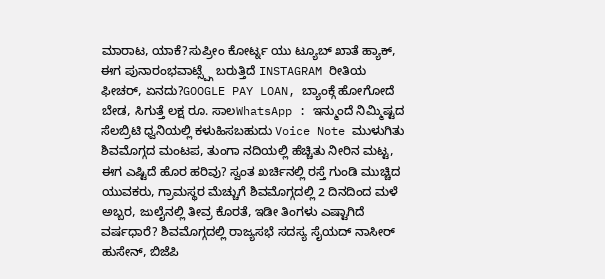ಮಾರಾಟ, ಯಾಕೆ?ಸುಪ್ರೀಂ ಕೋರ್ಟ್ನ ಯು ಟ್ಯೂಬ್ ಖಾತೆ ಹ್ಯಾಕ್, ಈಗ ಪುನಾರಂಭವಾಟ್ಸ್ಪ್ಗೆ ಬರುತ್ತಿದೆ INSTAGRAM ರೀತಿಯ ಫೀಚರ್, ಏನದು?GOOGLE PAY LOAN, ಬ್ಯಾಂಕ್ಗೆ ಹೋಗೋದೆ ಬೇಡ, ಸಿಗುತ್ತೆ ಲಕ್ಷ ರೂ. ಸಾಲWhatsApp : ಇನ್ಮುಂದೆ ನಿಮ್ಮಿಷ್ಟದ ಸೆಲಬ್ರಿಟಿ ಧ್ವನಿಯಲ್ಲಿ ಕಳುಹಿಸಬಹುದು Voice Note ಮುಳುಗಿತು ಶಿವಮೊಗ್ಗದ ಮಂಟಪ, ತುಂಗಾ ನದಿಯಲ್ಲಿ ಹೆಚ್ಚಿತು ನೀರಿನ ಮಟ್ಟ, ಈಗ ಎಷ್ಟಿದೆ ಹೊರ ಹರಿವು? ಸ್ವಂತ ಖರ್ಚಿನಲ್ಲಿ ರಸ್ತೆ ಗುಂಡಿ ಮುಚ್ಚಿದ ಯುವಕರು, ಗ್ರಾಮಸ್ಥರ ಮೆಚ್ಚುಗೆ ಶಿವಮೊಗ್ಗದಲ್ಲಿ 2 ದಿನದಿಂದ ಮಳೆ ಅಬ್ಬರ, ಜುಲೈನಲ್ಲಿ ತೀವ್ರ ಕೊರತೆ, ಇಡೀ ತಿಂಗಳು ಎಷ್ಟಾಗಿದೆ ವರ್ಷಧಾರೆ? ಶಿವಮೊಗ್ಗದಲ್ಲಿ ರಾಜ್ಯಸಭೆ ಸದಸ್ಯ ಸೈಯದ್ ನಾಸೀರ್ ಹುಸೇನ್, ಬಿಜೆಪಿ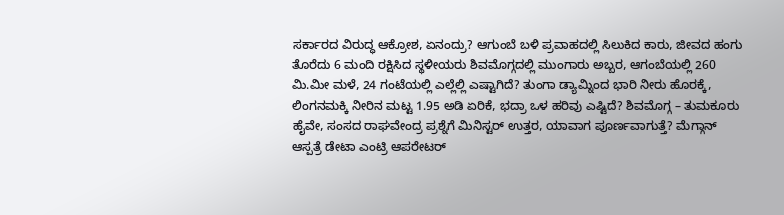ಸರ್ಕಾರದ ವಿರುದ್ಧ ಆಕ್ರೋಶ, ಏನಂದ್ರು? ಆಗುಂಬೆ ಬಳಿ ಪ್ರವಾಹದಲ್ಲಿ ಸಿಲುಕಿದ ಕಾರು, ಜೀವದ ಹಂಗು ತೊರೆದು 6 ಮಂದಿ ರಕ್ಷಿಸಿದ ಸ್ಥಳೀಯರು ಶಿವಮೊಗ್ಗದಲ್ಲಿ ಮುಂಗಾರು ಅಬ್ಬರ, ಆಗಂಬೆಯಲ್ಲಿ 260 ಮಿ.ಮೀ ಮಳೆ, 24 ಗಂಟೆಯಲ್ಲಿ ಎಲ್ಲೆಲ್ಲಿ ಎಷ್ಟಾಗಿದೆ? ತುಂಗಾ ಡ್ಯಾಮ್ನಿಂದ ಭಾರಿ ನೀರು ಹೊರಕ್ಕೆ, ಲಿಂಗನಮಕ್ಕಿ ನೀರಿನ ಮಟ್ಟ 1.95 ಅಡಿ ಏರಿಕೆ, ಭದ್ರಾ ಒಳ ಹರಿವು ಎಷ್ಟಿದೆ? ಶಿವಮೊಗ್ಗ – ತುಮಕೂರು ಹೈವೇ, ಸಂಸದ ರಾಘವೇಂದ್ರ ಪ್ರಶ್ನೆಗೆ ಮಿನಿಸ್ಟರ್ ಉತ್ತರ, ಯಾವಾಗ ಪೂರ್ಣವಾಗುತ್ತೆ? ಮೆಗ್ಗಾನ್ ಆಸ್ಪತ್ರೆ ಡೇಟಾ ಎಂಟ್ರಿ ಆಪರೇಟರ್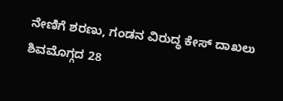ನೇಣಿಗೆ ಶರಣು, ಗಂಡನ ವಿರುದ್ಧ ಕೇಸ್ ದಾಖಲು ಶಿವಮೊಗ್ಗದ 28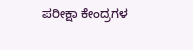ಪರೀಕ್ಷಾ ಕೇಂದ್ರಗಳ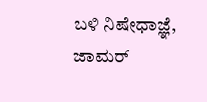ಬಳಿ ನಿಷೇಧಾಜ್ಞೆ, ಜಾಮರ್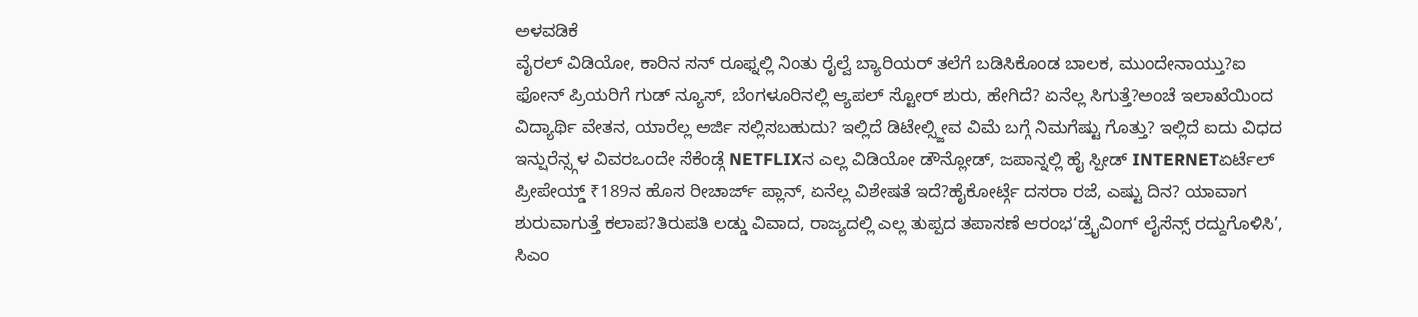ಅಳವಡಿಕೆ
ವೈರಲ್ ವಿಡಿಯೋ, ಕಾರಿನ ಸನ್ ರೂಫ್ನಲ್ಲಿ ನಿಂತು ರೈಲ್ವೆ ಬ್ಯಾರಿಯರ್ ತಲೆಗೆ ಬಡಿಸಿಕೊಂಡ ಬಾಲಕ, ಮುಂದೇನಾಯ್ತು?ಐ ಫೋನ್ ಪ್ರಿಯರಿಗೆ ಗುಡ್ ನ್ಯೂಸ್, ಬೆಂಗಳೂರಿನಲ್ಲಿ ಆ್ಯಪಲ್ ಸ್ಟೋರ್ ಶುರು, ಹೇಗಿದೆ? ಏನೆಲ್ಲ ಸಿಗುತ್ತೆ?ಅಂಚೆ ಇಲಾಖೆಯಿಂದ ವಿದ್ಯಾರ್ಥಿ ವೇತನ, ಯಾರೆಲ್ಲ ಅರ್ಜಿ ಸಲ್ಲಿಸಬಹುದು? ಇಲ್ಲಿದೆ ಡಿಟೇಲ್ಸ್ಜೀವ ವಿಮೆ ಬಗ್ಗೆ ನಿಮಗೆಷ್ಟು ಗೊತ್ತು? ಇಲ್ಲಿದೆ ಐದು ವಿಧದ ಇನ್ಷುರೆನ್ಸ್ಗಳ ವಿವರಒಂದೇ ಸೆಕೆಂಡ್ಗೆ NETFLIXನ ಎಲ್ಲ ವಿಡಿಯೋ ಡೌನ್ಲೋಡ್, ಜಪಾನ್ನಲ್ಲಿ ಹೈ ಸ್ಪೀಡ್ INTERNETಏರ್ಟೆಲ್ ಪ್ರೀಪೇಯ್ಡ್ ₹189ನ ಹೊಸ ರೀಚಾರ್ಜ್ ಪ್ಲಾನ್, ಏನೆಲ್ಲ ವಿಶೇಷತೆ ಇದೆ?ಹೈಕೋರ್ಟ್ಗೆ ದಸರಾ ರಜೆ, ಎಷ್ಟು ದಿನ? ಯಾವಾಗ ಶುರುವಾಗುತ್ತೆ ಕಲಾಪ?ತಿರುಪತಿ ಲಡ್ಡು ವಿವಾದ, ರಾಜ್ಯದಲ್ಲಿ ಎಲ್ಲ ತುಪ್ಪದ ತಪಾಸಣೆ ಆರಂಭ‘ಡ್ರೈವಿಂಗ್ ಲೈಸೆನ್ಸ್ ರದ್ದುಗೊಳಿಸಿ’, ಸಿಎಂ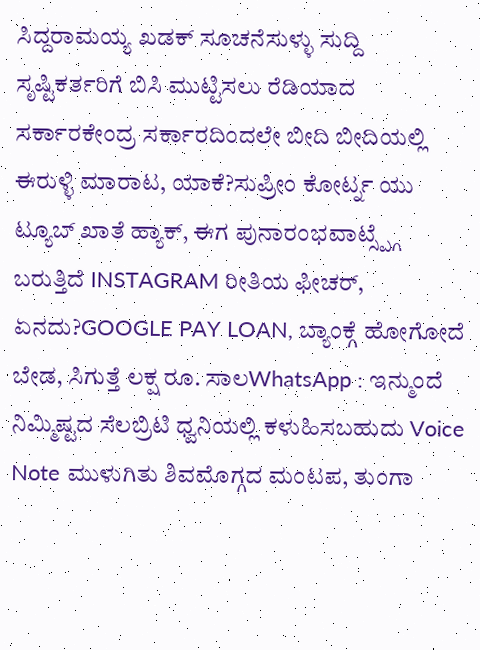ಸಿದ್ದರಾಮಯ್ಯ ಖಡಕ್ ಸೂಚನೆಸುಳ್ಳು ಸುದ್ದಿ ಸೃಷ್ಟಿಕರ್ತರಿಗೆ ಬಿಸಿ ಮುಟ್ಟಿಸಲು ರೆಡಿಯಾದ ಸರ್ಕಾರಕೇಂದ್ರ ಸರ್ಕಾರದಿಂದಲೇ ಬೀದಿ ಬೀದಿಯಲ್ಲಿ ಈರುಳ್ಳಿ ಮಾರಾಟ, ಯಾಕೆ?ಸುಪ್ರೀಂ ಕೋರ್ಟ್ನ ಯು ಟ್ಯೂಬ್ ಖಾತೆ ಹ್ಯಾಕ್, ಈಗ ಪುನಾರಂಭವಾಟ್ಸ್ಪ್ಗೆ ಬರುತ್ತಿದೆ INSTAGRAM ರೀತಿಯ ಫೀಚರ್, ಏನದು?GOOGLE PAY LOAN, ಬ್ಯಾಂಕ್ಗೆ ಹೋಗೋದೆ ಬೇಡ, ಸಿಗುತ್ತೆ ಲಕ್ಷ ರೂ. ಸಾಲWhatsApp : ಇನ್ಮುಂದೆ ನಿಮ್ಮಿಷ್ಟದ ಸೆಲಬ್ರಿಟಿ ಧ್ವನಿಯಲ್ಲಿ ಕಳುಹಿಸಬಹುದು Voice Note ಮುಳುಗಿತು ಶಿವಮೊಗ್ಗದ ಮಂಟಪ, ತುಂಗಾ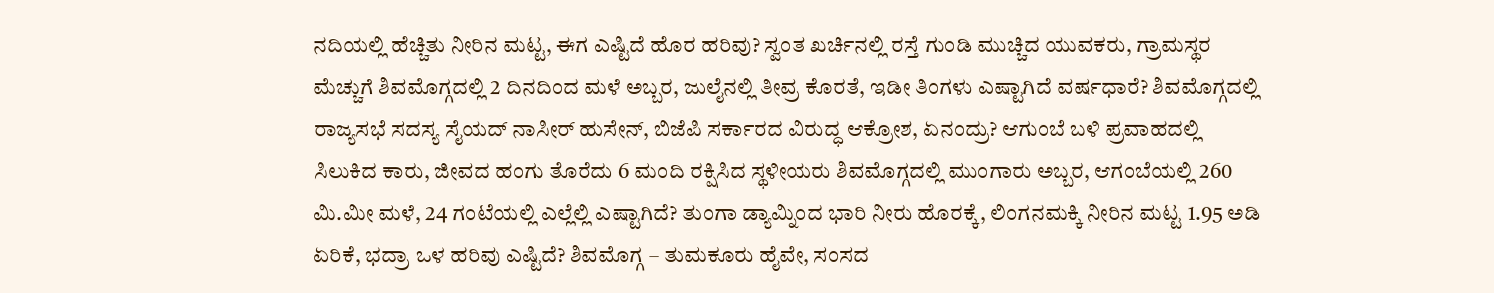ನದಿಯಲ್ಲಿ ಹೆಚ್ಚಿತು ನೀರಿನ ಮಟ್ಟ, ಈಗ ಎಷ್ಟಿದೆ ಹೊರ ಹರಿವು? ಸ್ವಂತ ಖರ್ಚಿನಲ್ಲಿ ರಸ್ತೆ ಗುಂಡಿ ಮುಚ್ಚಿದ ಯುವಕರು, ಗ್ರಾಮಸ್ಥರ ಮೆಚ್ಚುಗೆ ಶಿವಮೊಗ್ಗದಲ್ಲಿ 2 ದಿನದಿಂದ ಮಳೆ ಅಬ್ಬರ, ಜುಲೈನಲ್ಲಿ ತೀವ್ರ ಕೊರತೆ, ಇಡೀ ತಿಂಗಳು ಎಷ್ಟಾಗಿದೆ ವರ್ಷಧಾರೆ? ಶಿವಮೊಗ್ಗದಲ್ಲಿ ರಾಜ್ಯಸಭೆ ಸದಸ್ಯ ಸೈಯದ್ ನಾಸೀರ್ ಹುಸೇನ್, ಬಿಜೆಪಿ ಸರ್ಕಾರದ ವಿರುದ್ಧ ಆಕ್ರೋಶ, ಏನಂದ್ರು? ಆಗುಂಬೆ ಬಳಿ ಪ್ರವಾಹದಲ್ಲಿ ಸಿಲುಕಿದ ಕಾರು, ಜೀವದ ಹಂಗು ತೊರೆದು 6 ಮಂದಿ ರಕ್ಷಿಸಿದ ಸ್ಥಳೀಯರು ಶಿವಮೊಗ್ಗದಲ್ಲಿ ಮುಂಗಾರು ಅಬ್ಬರ, ಆಗಂಬೆಯಲ್ಲಿ 260 ಮಿ.ಮೀ ಮಳೆ, 24 ಗಂಟೆಯಲ್ಲಿ ಎಲ್ಲೆಲ್ಲಿ ಎಷ್ಟಾಗಿದೆ? ತುಂಗಾ ಡ್ಯಾಮ್ನಿಂದ ಭಾರಿ ನೀರು ಹೊರಕ್ಕೆ, ಲಿಂಗನಮಕ್ಕಿ ನೀರಿನ ಮಟ್ಟ 1.95 ಅಡಿ ಏರಿಕೆ, ಭದ್ರಾ ಒಳ ಹರಿವು ಎಷ್ಟಿದೆ? ಶಿವಮೊಗ್ಗ – ತುಮಕೂರು ಹೈವೇ, ಸಂಸದ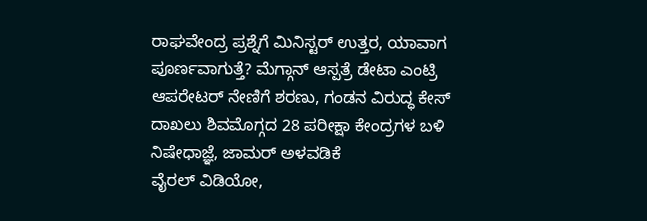ರಾಘವೇಂದ್ರ ಪ್ರಶ್ನೆಗೆ ಮಿನಿಸ್ಟರ್ ಉತ್ತರ, ಯಾವಾಗ ಪೂರ್ಣವಾಗುತ್ತೆ? ಮೆಗ್ಗಾನ್ ಆಸ್ಪತ್ರೆ ಡೇಟಾ ಎಂಟ್ರಿ ಆಪರೇಟರ್ ನೇಣಿಗೆ ಶರಣು, ಗಂಡನ ವಿರುದ್ಧ ಕೇಸ್ ದಾಖಲು ಶಿವಮೊಗ್ಗದ 28 ಪರೀಕ್ಷಾ ಕೇಂದ್ರಗಳ ಬಳಿ ನಿಷೇಧಾಜ್ಞೆ, ಜಾಮರ್ ಅಳವಡಿಕೆ
ವೈರಲ್ ವಿಡಿಯೋ,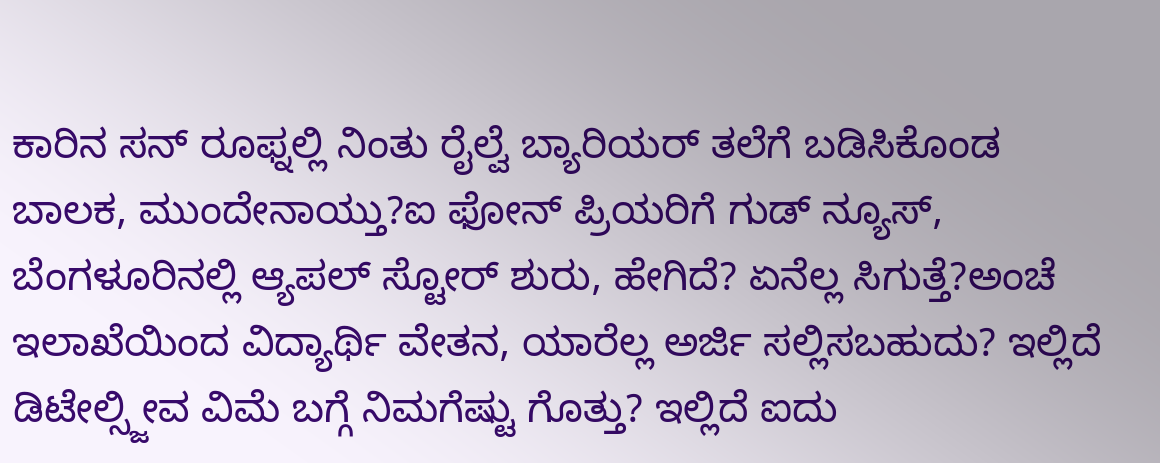ಕಾರಿನ ಸನ್ ರೂಫ್ನಲ್ಲಿ ನಿಂತು ರೈಲ್ವೆ ಬ್ಯಾರಿಯರ್ ತಲೆಗೆ ಬಡಿಸಿಕೊಂಡ ಬಾಲಕ, ಮುಂದೇನಾಯ್ತು?ಐ ಫೋನ್ ಪ್ರಿಯರಿಗೆ ಗುಡ್ ನ್ಯೂಸ್, ಬೆಂಗಳೂರಿನಲ್ಲಿ ಆ್ಯಪಲ್ ಸ್ಟೋರ್ ಶುರು, ಹೇಗಿದೆ? ಏನೆಲ್ಲ ಸಿಗುತ್ತೆ?ಅಂಚೆ ಇಲಾಖೆಯಿಂದ ವಿದ್ಯಾರ್ಥಿ ವೇತನ, ಯಾರೆಲ್ಲ ಅರ್ಜಿ ಸಲ್ಲಿಸಬಹುದು? ಇಲ್ಲಿದೆ ಡಿಟೇಲ್ಸ್ಜೀವ ವಿಮೆ ಬಗ್ಗೆ ನಿಮಗೆಷ್ಟು ಗೊತ್ತು? ಇಲ್ಲಿದೆ ಐದು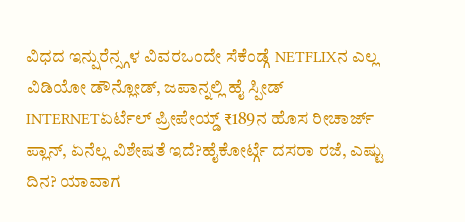ವಿಧದ ಇನ್ಷುರೆನ್ಸ್ಗಳ ವಿವರಒಂದೇ ಸೆಕೆಂಡ್ಗೆ NETFLIXನ ಎಲ್ಲ ವಿಡಿಯೋ ಡೌನ್ಲೋಡ್, ಜಪಾನ್ನಲ್ಲಿ ಹೈ ಸ್ಪೀಡ್ INTERNETಏರ್ಟೆಲ್ ಪ್ರೀಪೇಯ್ಡ್ ₹189ನ ಹೊಸ ರೀಚಾರ್ಜ್ ಪ್ಲಾನ್, ಏನೆಲ್ಲ ವಿಶೇಷತೆ ಇದೆ?ಹೈಕೋರ್ಟ್ಗೆ ದಸರಾ ರಜೆ, ಎಷ್ಟು ದಿನ? ಯಾವಾಗ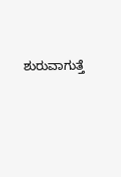ಶುರುವಾಗುತ್ತೆ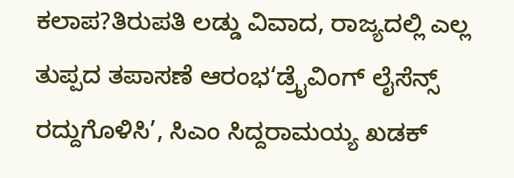ಕಲಾಪ?ತಿರುಪತಿ ಲಡ್ಡು ವಿವಾದ, ರಾಜ್ಯದಲ್ಲಿ ಎಲ್ಲ ತುಪ್ಪದ ತಪಾಸಣೆ ಆರಂಭ‘ಡ್ರೈವಿಂಗ್ ಲೈಸೆನ್ಸ್ ರದ್ದುಗೊಳಿಸಿ’, ಸಿಎಂ ಸಿದ್ದರಾಮಯ್ಯ ಖಡಕ್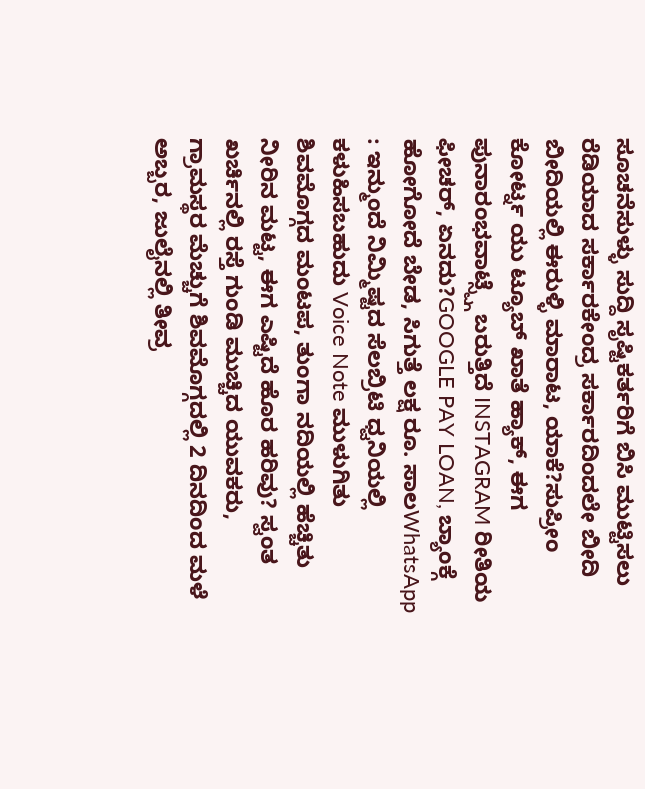ಸೂಚನೆಸುಳ್ಳು ಸುದ್ದಿ ಸೃಷ್ಟಿಕರ್ತರಿಗೆ ಬಿಸಿ ಮುಟ್ಟಿಸಲು ರೆಡಿಯಾದ ಸರ್ಕಾರಕೇಂದ್ರ ಸರ್ಕಾರದಿಂದಲೇ ಬೀದಿ ಬೀದಿಯಲ್ಲಿ ಈರುಳ್ಳಿ ಮಾರಾಟ, ಯಾಕೆ?ಸುಪ್ರೀಂ ಕೋರ್ಟ್ನ ಯು ಟ್ಯೂಬ್ ಖಾತೆ ಹ್ಯಾಕ್, ಈಗ ಪುನಾರಂಭವಾಟ್ಸ್ಪ್ಗೆ ಬರುತ್ತಿದೆ INSTAGRAM ರೀತಿಯ ಫೀಚರ್, ಏನದು?GOOGLE PAY LOAN, ಬ್ಯಾಂಕ್ಗೆ ಹೋಗೋದೆ ಬೇಡ, ಸಿಗುತ್ತೆ ಲಕ್ಷ ರೂ. ಸಾಲWhatsApp : ಇನ್ಮುಂದೆ ನಿಮ್ಮಿಷ್ಟದ ಸೆಲಬ್ರಿಟಿ ಧ್ವನಿಯಲ್ಲಿ ಕಳುಹಿಸಬಹುದು Voice Note ಮುಳುಗಿತು ಶಿವಮೊಗ್ಗದ ಮಂಟಪ, ತುಂಗಾ ನದಿಯಲ್ಲಿ ಹೆಚ್ಚಿತು ನೀರಿನ ಮಟ್ಟ, ಈಗ ಎಷ್ಟಿದೆ ಹೊರ ಹರಿವು? ಸ್ವಂತ ಖರ್ಚಿನಲ್ಲಿ ರಸ್ತೆ ಗುಂಡಿ ಮುಚ್ಚಿದ ಯುವಕರು, ಗ್ರಾಮಸ್ಥರ ಮೆಚ್ಚುಗೆ ಶಿವಮೊಗ್ಗದಲ್ಲಿ 2 ದಿನದಿಂದ ಮಳೆ ಅಬ್ಬರ, ಜುಲೈನಲ್ಲಿ ತೀವ್ರ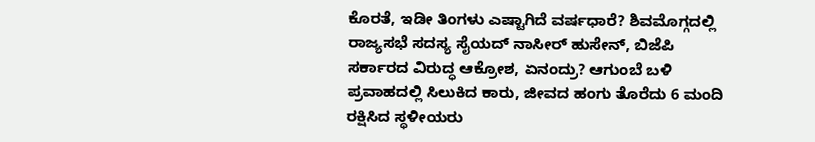ಕೊರತೆ, ಇಡೀ ತಿಂಗಳು ಎಷ್ಟಾಗಿದೆ ವರ್ಷಧಾರೆ? ಶಿವಮೊಗ್ಗದಲ್ಲಿ ರಾಜ್ಯಸಭೆ ಸದಸ್ಯ ಸೈಯದ್ ನಾಸೀರ್ ಹುಸೇನ್, ಬಿಜೆಪಿ ಸರ್ಕಾರದ ವಿರುದ್ಧ ಆಕ್ರೋಶ, ಏನಂದ್ರು? ಆಗುಂಬೆ ಬಳಿ ಪ್ರವಾಹದಲ್ಲಿ ಸಿಲುಕಿದ ಕಾರು, ಜೀವದ ಹಂಗು ತೊರೆದು 6 ಮಂದಿ ರಕ್ಷಿಸಿದ ಸ್ಥಳೀಯರು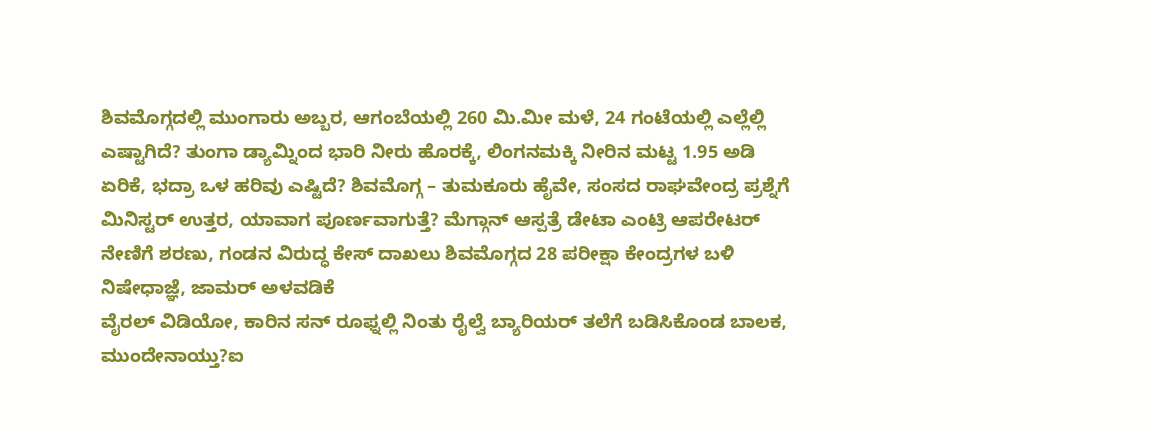ಶಿವಮೊಗ್ಗದಲ್ಲಿ ಮುಂಗಾರು ಅಬ್ಬರ, ಆಗಂಬೆಯಲ್ಲಿ 260 ಮಿ.ಮೀ ಮಳೆ, 24 ಗಂಟೆಯಲ್ಲಿ ಎಲ್ಲೆಲ್ಲಿ ಎಷ್ಟಾಗಿದೆ? ತುಂಗಾ ಡ್ಯಾಮ್ನಿಂದ ಭಾರಿ ನೀರು ಹೊರಕ್ಕೆ, ಲಿಂಗನಮಕ್ಕಿ ನೀರಿನ ಮಟ್ಟ 1.95 ಅಡಿ ಏರಿಕೆ, ಭದ್ರಾ ಒಳ ಹರಿವು ಎಷ್ಟಿದೆ? ಶಿವಮೊಗ್ಗ – ತುಮಕೂರು ಹೈವೇ, ಸಂಸದ ರಾಘವೇಂದ್ರ ಪ್ರಶ್ನೆಗೆ ಮಿನಿಸ್ಟರ್ ಉತ್ತರ, ಯಾವಾಗ ಪೂರ್ಣವಾಗುತ್ತೆ? ಮೆಗ್ಗಾನ್ ಆಸ್ಪತ್ರೆ ಡೇಟಾ ಎಂಟ್ರಿ ಆಪರೇಟರ್ ನೇಣಿಗೆ ಶರಣು, ಗಂಡನ ವಿರುದ್ಧ ಕೇಸ್ ದಾಖಲು ಶಿವಮೊಗ್ಗದ 28 ಪರೀಕ್ಷಾ ಕೇಂದ್ರಗಳ ಬಳಿ ನಿಷೇಧಾಜ್ಞೆ, ಜಾಮರ್ ಅಳವಡಿಕೆ
ವೈರಲ್ ವಿಡಿಯೋ, ಕಾರಿನ ಸನ್ ರೂಫ್ನಲ್ಲಿ ನಿಂತು ರೈಲ್ವೆ ಬ್ಯಾರಿಯರ್ ತಲೆಗೆ ಬಡಿಸಿಕೊಂಡ ಬಾಲಕ, ಮುಂದೇನಾಯ್ತು?ಐ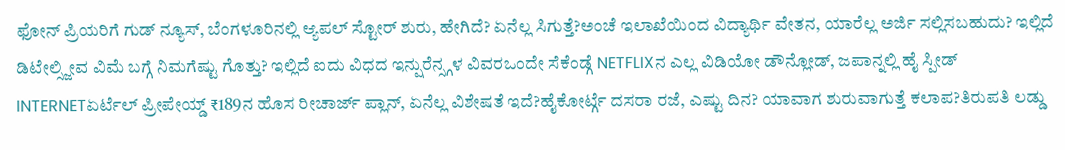ಫೋನ್ ಪ್ರಿಯರಿಗೆ ಗುಡ್ ನ್ಯೂಸ್, ಬೆಂಗಳೂರಿನಲ್ಲಿ ಆ್ಯಪಲ್ ಸ್ಟೋರ್ ಶುರು, ಹೇಗಿದೆ? ಏನೆಲ್ಲ ಸಿಗುತ್ತೆ?ಅಂಚೆ ಇಲಾಖೆಯಿಂದ ವಿದ್ಯಾರ್ಥಿ ವೇತನ, ಯಾರೆಲ್ಲ ಅರ್ಜಿ ಸಲ್ಲಿಸಬಹುದು? ಇಲ್ಲಿದೆ ಡಿಟೇಲ್ಸ್ಜೀವ ವಿಮೆ ಬಗ್ಗೆ ನಿಮಗೆಷ್ಟು ಗೊತ್ತು? ಇಲ್ಲಿದೆ ಐದು ವಿಧದ ಇನ್ಷುರೆನ್ಸ್ಗಳ ವಿವರಒಂದೇ ಸೆಕೆಂಡ್ಗೆ NETFLIXನ ಎಲ್ಲ ವಿಡಿಯೋ ಡೌನ್ಲೋಡ್, ಜಪಾನ್ನಲ್ಲಿ ಹೈ ಸ್ಪೀಡ್ INTERNETಏರ್ಟೆಲ್ ಪ್ರೀಪೇಯ್ಡ್ ₹189ನ ಹೊಸ ರೀಚಾರ್ಜ್ ಪ್ಲಾನ್, ಏನೆಲ್ಲ ವಿಶೇಷತೆ ಇದೆ?ಹೈಕೋರ್ಟ್ಗೆ ದಸರಾ ರಜೆ, ಎಷ್ಟು ದಿನ? ಯಾವಾಗ ಶುರುವಾಗುತ್ತೆ ಕಲಾಪ?ತಿರುಪತಿ ಲಡ್ಡು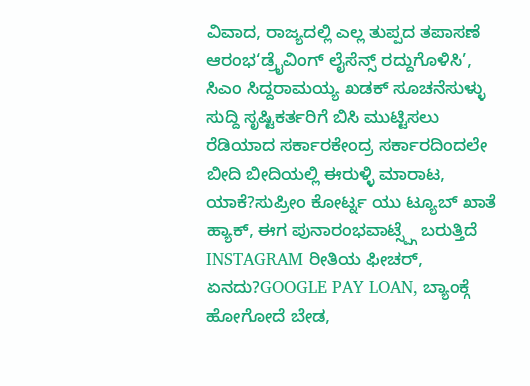ವಿವಾದ, ರಾಜ್ಯದಲ್ಲಿ ಎಲ್ಲ ತುಪ್ಪದ ತಪಾಸಣೆ ಆರಂಭ‘ಡ್ರೈವಿಂಗ್ ಲೈಸೆನ್ಸ್ ರದ್ದುಗೊಳಿಸಿ’, ಸಿಎಂ ಸಿದ್ದರಾಮಯ್ಯ ಖಡಕ್ ಸೂಚನೆಸುಳ್ಳು ಸುದ್ದಿ ಸೃಷ್ಟಿಕರ್ತರಿಗೆ ಬಿಸಿ ಮುಟ್ಟಿಸಲು ರೆಡಿಯಾದ ಸರ್ಕಾರಕೇಂದ್ರ ಸರ್ಕಾರದಿಂದಲೇ ಬೀದಿ ಬೀದಿಯಲ್ಲಿ ಈರುಳ್ಳಿ ಮಾರಾಟ, ಯಾಕೆ?ಸುಪ್ರೀಂ ಕೋರ್ಟ್ನ ಯು ಟ್ಯೂಬ್ ಖಾತೆ ಹ್ಯಾಕ್, ಈಗ ಪುನಾರಂಭವಾಟ್ಸ್ಪ್ಗೆ ಬರುತ್ತಿದೆ INSTAGRAM ರೀತಿಯ ಫೀಚರ್, ಏನದು?GOOGLE PAY LOAN, ಬ್ಯಾಂಕ್ಗೆ ಹೋಗೋದೆ ಬೇಡ,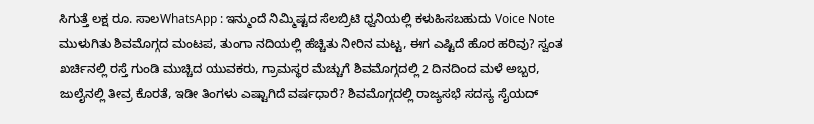ಸಿಗುತ್ತೆ ಲಕ್ಷ ರೂ. ಸಾಲWhatsApp : ಇನ್ಮುಂದೆ ನಿಮ್ಮಿಷ್ಟದ ಸೆಲಬ್ರಿಟಿ ಧ್ವನಿಯಲ್ಲಿ ಕಳುಹಿಸಬಹುದು Voice Note ಮುಳುಗಿತು ಶಿವಮೊಗ್ಗದ ಮಂಟಪ, ತುಂಗಾ ನದಿಯಲ್ಲಿ ಹೆಚ್ಚಿತು ನೀರಿನ ಮಟ್ಟ, ಈಗ ಎಷ್ಟಿದೆ ಹೊರ ಹರಿವು? ಸ್ವಂತ ಖರ್ಚಿನಲ್ಲಿ ರಸ್ತೆ ಗುಂಡಿ ಮುಚ್ಚಿದ ಯುವಕರು, ಗ್ರಾಮಸ್ಥರ ಮೆಚ್ಚುಗೆ ಶಿವಮೊಗ್ಗದಲ್ಲಿ 2 ದಿನದಿಂದ ಮಳೆ ಅಬ್ಬರ, ಜುಲೈನಲ್ಲಿ ತೀವ್ರ ಕೊರತೆ, ಇಡೀ ತಿಂಗಳು ಎಷ್ಟಾಗಿದೆ ವರ್ಷಧಾರೆ? ಶಿವಮೊಗ್ಗದಲ್ಲಿ ರಾಜ್ಯಸಭೆ ಸದಸ್ಯ ಸೈಯದ್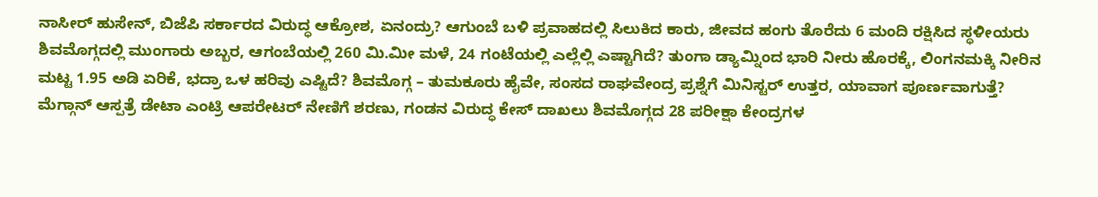ನಾಸೀರ್ ಹುಸೇನ್, ಬಿಜೆಪಿ ಸರ್ಕಾರದ ವಿರುದ್ಧ ಆಕ್ರೋಶ, ಏನಂದ್ರು? ಆಗುಂಬೆ ಬಳಿ ಪ್ರವಾಹದಲ್ಲಿ ಸಿಲುಕಿದ ಕಾರು, ಜೀವದ ಹಂಗು ತೊರೆದು 6 ಮಂದಿ ರಕ್ಷಿಸಿದ ಸ್ಥಳೀಯರು ಶಿವಮೊಗ್ಗದಲ್ಲಿ ಮುಂಗಾರು ಅಬ್ಬರ, ಆಗಂಬೆಯಲ್ಲಿ 260 ಮಿ.ಮೀ ಮಳೆ, 24 ಗಂಟೆಯಲ್ಲಿ ಎಲ್ಲೆಲ್ಲಿ ಎಷ್ಟಾಗಿದೆ? ತುಂಗಾ ಡ್ಯಾಮ್ನಿಂದ ಭಾರಿ ನೀರು ಹೊರಕ್ಕೆ, ಲಿಂಗನಮಕ್ಕಿ ನೀರಿನ ಮಟ್ಟ 1.95 ಅಡಿ ಏರಿಕೆ, ಭದ್ರಾ ಒಳ ಹರಿವು ಎಷ್ಟಿದೆ? ಶಿವಮೊಗ್ಗ – ತುಮಕೂರು ಹೈವೇ, ಸಂಸದ ರಾಘವೇಂದ್ರ ಪ್ರಶ್ನೆಗೆ ಮಿನಿಸ್ಟರ್ ಉತ್ತರ, ಯಾವಾಗ ಪೂರ್ಣವಾಗುತ್ತೆ? ಮೆಗ್ಗಾನ್ ಆಸ್ಪತ್ರೆ ಡೇಟಾ ಎಂಟ್ರಿ ಆಪರೇಟರ್ ನೇಣಿಗೆ ಶರಣು, ಗಂಡನ ವಿರುದ್ಧ ಕೇಸ್ ದಾಖಲು ಶಿವಮೊಗ್ಗದ 28 ಪರೀಕ್ಷಾ ಕೇಂದ್ರಗಳ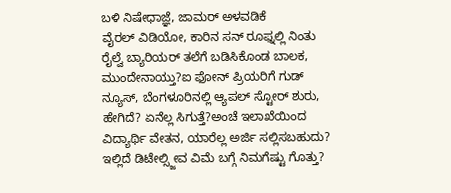ಬಳಿ ನಿಷೇಧಾಜ್ಞೆ, ಜಾಮರ್ ಅಳವಡಿಕೆ
ವೈರಲ್ ವಿಡಿಯೋ, ಕಾರಿನ ಸನ್ ರೂಫ್ನಲ್ಲಿ ನಿಂತು ರೈಲ್ವೆ ಬ್ಯಾರಿಯರ್ ತಲೆಗೆ ಬಡಿಸಿಕೊಂಡ ಬಾಲಕ, ಮುಂದೇನಾಯ್ತು?ಐ ಫೋನ್ ಪ್ರಿಯರಿಗೆ ಗುಡ್ ನ್ಯೂಸ್, ಬೆಂಗಳೂರಿನಲ್ಲಿ ಆ್ಯಪಲ್ ಸ್ಟೋರ್ ಶುರು, ಹೇಗಿದೆ? ಏನೆಲ್ಲ ಸಿಗುತ್ತೆ?ಅಂಚೆ ಇಲಾಖೆಯಿಂದ ವಿದ್ಯಾರ್ಥಿ ವೇತನ, ಯಾರೆಲ್ಲ ಅರ್ಜಿ ಸಲ್ಲಿಸಬಹುದು? ಇಲ್ಲಿದೆ ಡಿಟೇಲ್ಸ್ಜೀವ ವಿಮೆ ಬಗ್ಗೆ ನಿಮಗೆಷ್ಟು ಗೊತ್ತು?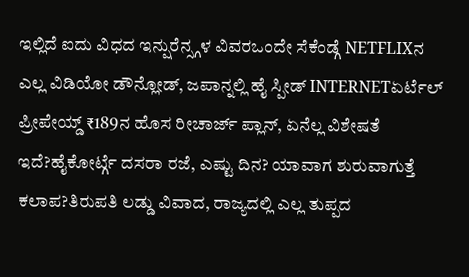ಇಲ್ಲಿದೆ ಐದು ವಿಧದ ಇನ್ಷುರೆನ್ಸ್ಗಳ ವಿವರಒಂದೇ ಸೆಕೆಂಡ್ಗೆ NETFLIXನ ಎಲ್ಲ ವಿಡಿಯೋ ಡೌನ್ಲೋಡ್, ಜಪಾನ್ನಲ್ಲಿ ಹೈ ಸ್ಪೀಡ್ INTERNETಏರ್ಟೆಲ್ ಪ್ರೀಪೇಯ್ಡ್ ₹189ನ ಹೊಸ ರೀಚಾರ್ಜ್ ಪ್ಲಾನ್, ಏನೆಲ್ಲ ವಿಶೇಷತೆ ಇದೆ?ಹೈಕೋರ್ಟ್ಗೆ ದಸರಾ ರಜೆ, ಎಷ್ಟು ದಿನ? ಯಾವಾಗ ಶುರುವಾಗುತ್ತೆ ಕಲಾಪ?ತಿರುಪತಿ ಲಡ್ಡು ವಿವಾದ, ರಾಜ್ಯದಲ್ಲಿ ಎಲ್ಲ ತುಪ್ಪದ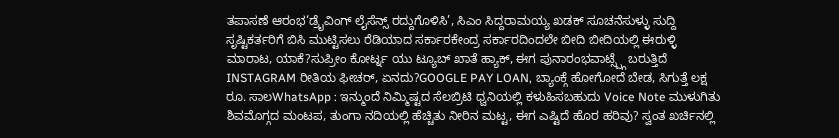ತಪಾಸಣೆ ಆರಂಭ‘ಡ್ರೈವಿಂಗ್ ಲೈಸೆನ್ಸ್ ರದ್ದುಗೊಳಿಸಿ’, ಸಿಎಂ ಸಿದ್ದರಾಮಯ್ಯ ಖಡಕ್ ಸೂಚನೆಸುಳ್ಳು ಸುದ್ದಿ ಸೃಷ್ಟಿಕರ್ತರಿಗೆ ಬಿಸಿ ಮುಟ್ಟಿಸಲು ರೆಡಿಯಾದ ಸರ್ಕಾರಕೇಂದ್ರ ಸರ್ಕಾರದಿಂದಲೇ ಬೀದಿ ಬೀದಿಯಲ್ಲಿ ಈರುಳ್ಳಿ ಮಾರಾಟ, ಯಾಕೆ?ಸುಪ್ರೀಂ ಕೋರ್ಟ್ನ ಯು ಟ್ಯೂಬ್ ಖಾತೆ ಹ್ಯಾಕ್, ಈಗ ಪುನಾರಂಭವಾಟ್ಸ್ಪ್ಗೆ ಬರುತ್ತಿದೆ INSTAGRAM ರೀತಿಯ ಫೀಚರ್, ಏನದು?GOOGLE PAY LOAN, ಬ್ಯಾಂಕ್ಗೆ ಹೋಗೋದೆ ಬೇಡ, ಸಿಗುತ್ತೆ ಲಕ್ಷ ರೂ. ಸಾಲWhatsApp : ಇನ್ಮುಂದೆ ನಿಮ್ಮಿಷ್ಟದ ಸೆಲಬ್ರಿಟಿ ಧ್ವನಿಯಲ್ಲಿ ಕಳುಹಿಸಬಹುದು Voice Note ಮುಳುಗಿತು ಶಿವಮೊಗ್ಗದ ಮಂಟಪ, ತುಂಗಾ ನದಿಯಲ್ಲಿ ಹೆಚ್ಚಿತು ನೀರಿನ ಮಟ್ಟ, ಈಗ ಎಷ್ಟಿದೆ ಹೊರ ಹರಿವು? ಸ್ವಂತ ಖರ್ಚಿನಲ್ಲಿ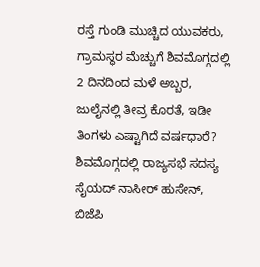ರಸ್ತೆ ಗುಂಡಿ ಮುಚ್ಚಿದ ಯುವಕರು, ಗ್ರಾಮಸ್ಥರ ಮೆಚ್ಚುಗೆ ಶಿವಮೊಗ್ಗದಲ್ಲಿ 2 ದಿನದಿಂದ ಮಳೆ ಅಬ್ಬರ, ಜುಲೈನಲ್ಲಿ ತೀವ್ರ ಕೊರತೆ, ಇಡೀ ತಿಂಗಳು ಎಷ್ಟಾಗಿದೆ ವರ್ಷಧಾರೆ? ಶಿವಮೊಗ್ಗದಲ್ಲಿ ರಾಜ್ಯಸಭೆ ಸದಸ್ಯ ಸೈಯದ್ ನಾಸೀರ್ ಹುಸೇನ್, ಬಿಜೆಪಿ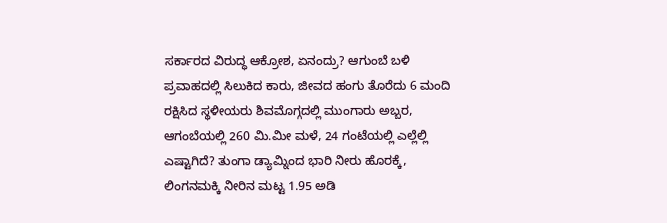ಸರ್ಕಾರದ ವಿರುದ್ಧ ಆಕ್ರೋಶ, ಏನಂದ್ರು? ಆಗುಂಬೆ ಬಳಿ ಪ್ರವಾಹದಲ್ಲಿ ಸಿಲುಕಿದ ಕಾರು, ಜೀವದ ಹಂಗು ತೊರೆದು 6 ಮಂದಿ ರಕ್ಷಿಸಿದ ಸ್ಥಳೀಯರು ಶಿವಮೊಗ್ಗದಲ್ಲಿ ಮುಂಗಾರು ಅಬ್ಬರ, ಆಗಂಬೆಯಲ್ಲಿ 260 ಮಿ.ಮೀ ಮಳೆ, 24 ಗಂಟೆಯಲ್ಲಿ ಎಲ್ಲೆಲ್ಲಿ ಎಷ್ಟಾಗಿದೆ? ತುಂಗಾ ಡ್ಯಾಮ್ನಿಂದ ಭಾರಿ ನೀರು ಹೊರಕ್ಕೆ, ಲಿಂಗನಮಕ್ಕಿ ನೀರಿನ ಮಟ್ಟ 1.95 ಅಡಿ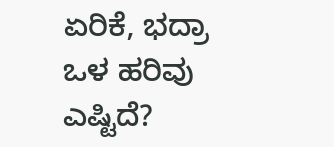ಏರಿಕೆ, ಭದ್ರಾ ಒಳ ಹರಿವು ಎಷ್ಟಿದೆ?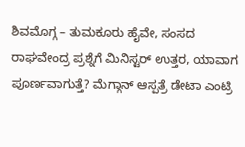ಶಿವಮೊಗ್ಗ – ತುಮಕೂರು ಹೈವೇ, ಸಂಸದ ರಾಘವೇಂದ್ರ ಪ್ರಶ್ನೆಗೆ ಮಿನಿಸ್ಟರ್ ಉತ್ತರ, ಯಾವಾಗ ಪೂರ್ಣವಾಗುತ್ತೆ? ಮೆಗ್ಗಾನ್ ಆಸ್ಪತ್ರೆ ಡೇಟಾ ಎಂಟ್ರಿ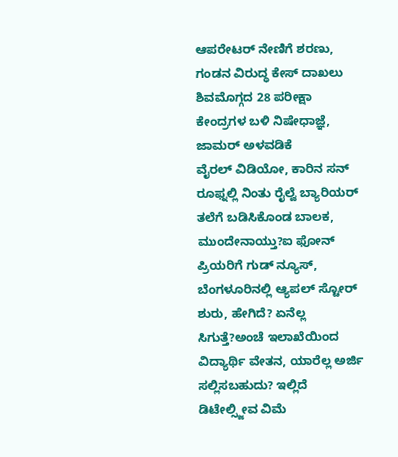ಆಪರೇಟರ್ ನೇಣಿಗೆ ಶರಣು, ಗಂಡನ ವಿರುದ್ಧ ಕೇಸ್ ದಾಖಲು ಶಿವಮೊಗ್ಗದ 28 ಪರೀಕ್ಷಾ ಕೇಂದ್ರಗಳ ಬಳಿ ನಿಷೇಧಾಜ್ಞೆ, ಜಾಮರ್ ಅಳವಡಿಕೆ
ವೈರಲ್ ವಿಡಿಯೋ, ಕಾರಿನ ಸನ್ ರೂಫ್ನಲ್ಲಿ ನಿಂತು ರೈಲ್ವೆ ಬ್ಯಾರಿಯರ್ ತಲೆಗೆ ಬಡಿಸಿಕೊಂಡ ಬಾಲಕ, ಮುಂದೇನಾಯ್ತು?ಐ ಫೋನ್ ಪ್ರಿಯರಿಗೆ ಗುಡ್ ನ್ಯೂಸ್, ಬೆಂಗಳೂರಿನಲ್ಲಿ ಆ್ಯಪಲ್ ಸ್ಟೋರ್ ಶುರು, ಹೇಗಿದೆ? ಏನೆಲ್ಲ ಸಿಗುತ್ತೆ?ಅಂಚೆ ಇಲಾಖೆಯಿಂದ ವಿದ್ಯಾರ್ಥಿ ವೇತನ, ಯಾರೆಲ್ಲ ಅರ್ಜಿ ಸಲ್ಲಿಸಬಹುದು? ಇಲ್ಲಿದೆ ಡಿಟೇಲ್ಸ್ಜೀವ ವಿಮೆ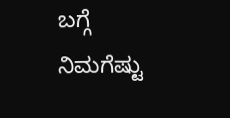ಬಗ್ಗೆ ನಿಮಗೆಷ್ಟು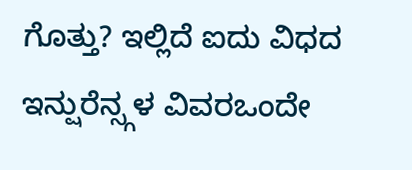ಗೊತ್ತು? ಇಲ್ಲಿದೆ ಐದು ವಿಧದ ಇನ್ಷುರೆನ್ಸ್ಗಳ ವಿವರಒಂದೇ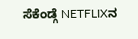ಸೆಕೆಂಡ್ಗೆ NETFLIXನ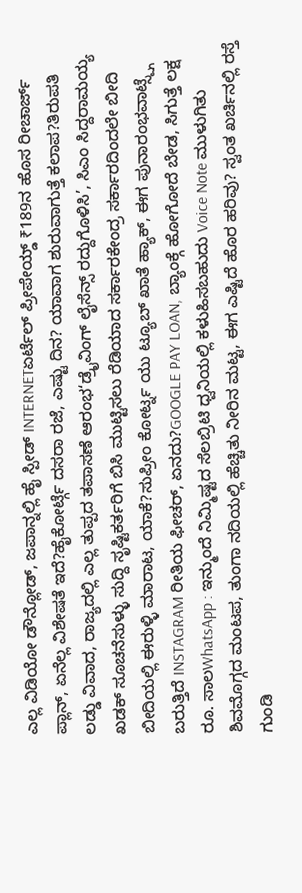ಎಲ್ಲ ವಿಡಿಯೋ ಡೌನ್ಲೋಡ್, ಜಪಾನ್ನಲ್ಲಿ ಹೈ ಸ್ಪೀಡ್ INTERNETಏರ್ಟೆಲ್ ಪ್ರೀಪೇಯ್ಡ್ ₹189ನ ಹೊಸ ರೀಚಾರ್ಜ್ ಪ್ಲಾನ್, ಏನೆಲ್ಲ ವಿಶೇಷತೆ ಇದೆ?ಹೈಕೋರ್ಟ್ಗೆ ದಸರಾ ರಜೆ, ಎಷ್ಟು ದಿನ? ಯಾವಾಗ ಶುರುವಾಗುತ್ತೆ ಕಲಾಪ?ತಿರುಪತಿ ಲಡ್ಡು ವಿವಾದ, ರಾಜ್ಯದಲ್ಲಿ ಎಲ್ಲ ತುಪ್ಪದ ತಪಾಸಣೆ ಆರಂಭ‘ಡ್ರೈವಿಂಗ್ ಲೈಸೆನ್ಸ್ ರದ್ದುಗೊಳಿಸಿ’, ಸಿಎಂ ಸಿದ್ದರಾಮಯ್ಯ ಖಡಕ್ ಸೂಚನೆಸುಳ್ಳು ಸುದ್ದಿ ಸೃಷ್ಟಿಕರ್ತರಿಗೆ ಬಿಸಿ ಮುಟ್ಟಿಸಲು ರೆಡಿಯಾದ ಸರ್ಕಾರಕೇಂದ್ರ ಸರ್ಕಾರದಿಂದಲೇ ಬೀದಿ ಬೀದಿಯಲ್ಲಿ ಈರುಳ್ಳಿ ಮಾರಾಟ, ಯಾಕೆ?ಸುಪ್ರೀಂ ಕೋರ್ಟ್ನ ಯು ಟ್ಯೂಬ್ ಖಾತೆ ಹ್ಯಾಕ್, ಈಗ ಪುನಾರಂಭವಾಟ್ಸ್ಪ್ಗೆ ಬರುತ್ತಿದೆ INSTAGRAM ರೀತಿಯ ಫೀಚರ್, ಏನದು?GOOGLE PAY LOAN, ಬ್ಯಾಂಕ್ಗೆ ಹೋಗೋದೆ ಬೇಡ, ಸಿಗುತ್ತೆ ಲಕ್ಷ ರೂ. ಸಾಲWhatsApp : ಇನ್ಮುಂದೆ ನಿಮ್ಮಿಷ್ಟದ ಸೆಲಬ್ರಿಟಿ ಧ್ವನಿಯಲ್ಲಿ ಕಳುಹಿಸಬಹುದು Voice Note ಮುಳುಗಿತು ಶಿವಮೊಗ್ಗದ ಮಂಟಪ, ತುಂಗಾ ನದಿಯಲ್ಲಿ ಹೆಚ್ಚಿತು ನೀರಿನ ಮಟ್ಟ, ಈಗ ಎಷ್ಟಿದೆ ಹೊರ ಹರಿವು? ಸ್ವಂತ ಖರ್ಚಿನಲ್ಲಿ ರಸ್ತೆ ಗುಂಡಿ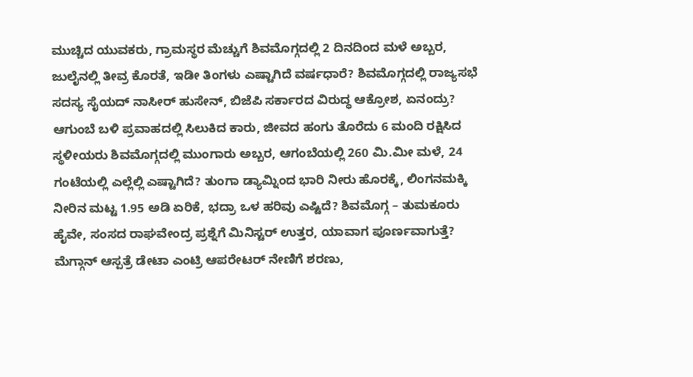ಮುಚ್ಚಿದ ಯುವಕರು, ಗ್ರಾಮಸ್ಥರ ಮೆಚ್ಚುಗೆ ಶಿವಮೊಗ್ಗದಲ್ಲಿ 2 ದಿನದಿಂದ ಮಳೆ ಅಬ್ಬರ, ಜುಲೈನಲ್ಲಿ ತೀವ್ರ ಕೊರತೆ, ಇಡೀ ತಿಂಗಳು ಎಷ್ಟಾಗಿದೆ ವರ್ಷಧಾರೆ? ಶಿವಮೊಗ್ಗದಲ್ಲಿ ರಾಜ್ಯಸಭೆ ಸದಸ್ಯ ಸೈಯದ್ ನಾಸೀರ್ ಹುಸೇನ್, ಬಿಜೆಪಿ ಸರ್ಕಾರದ ವಿರುದ್ಧ ಆಕ್ರೋಶ, ಏನಂದ್ರು? ಆಗುಂಬೆ ಬಳಿ ಪ್ರವಾಹದಲ್ಲಿ ಸಿಲುಕಿದ ಕಾರು, ಜೀವದ ಹಂಗು ತೊರೆದು 6 ಮಂದಿ ರಕ್ಷಿಸಿದ ಸ್ಥಳೀಯರು ಶಿವಮೊಗ್ಗದಲ್ಲಿ ಮುಂಗಾರು ಅಬ್ಬರ, ಆಗಂಬೆಯಲ್ಲಿ 260 ಮಿ.ಮೀ ಮಳೆ, 24 ಗಂಟೆಯಲ್ಲಿ ಎಲ್ಲೆಲ್ಲಿ ಎಷ್ಟಾಗಿದೆ? ತುಂಗಾ ಡ್ಯಾಮ್ನಿಂದ ಭಾರಿ ನೀರು ಹೊರಕ್ಕೆ, ಲಿಂಗನಮಕ್ಕಿ ನೀರಿನ ಮಟ್ಟ 1.95 ಅಡಿ ಏರಿಕೆ, ಭದ್ರಾ ಒಳ ಹರಿವು ಎಷ್ಟಿದೆ? ಶಿವಮೊಗ್ಗ – ತುಮಕೂರು ಹೈವೇ, ಸಂಸದ ರಾಘವೇಂದ್ರ ಪ್ರಶ್ನೆಗೆ ಮಿನಿಸ್ಟರ್ ಉತ್ತರ, ಯಾವಾಗ ಪೂರ್ಣವಾಗುತ್ತೆ? ಮೆಗ್ಗಾನ್ ಆಸ್ಪತ್ರೆ ಡೇಟಾ ಎಂಟ್ರಿ ಆಪರೇಟರ್ ನೇಣಿಗೆ ಶರಣು,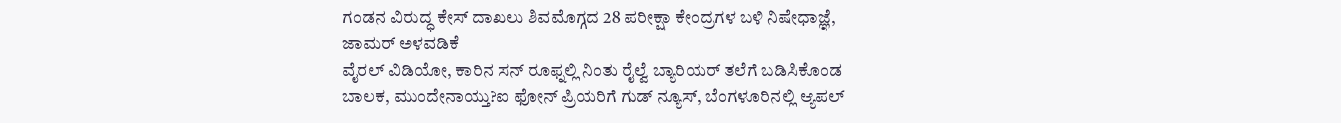ಗಂಡನ ವಿರುದ್ಧ ಕೇಸ್ ದಾಖಲು ಶಿವಮೊಗ್ಗದ 28 ಪರೀಕ್ಷಾ ಕೇಂದ್ರಗಳ ಬಳಿ ನಿಷೇಧಾಜ್ಞೆ, ಜಾಮರ್ ಅಳವಡಿಕೆ
ವೈರಲ್ ವಿಡಿಯೋ, ಕಾರಿನ ಸನ್ ರೂಫ್ನಲ್ಲಿ ನಿಂತು ರೈಲ್ವೆ ಬ್ಯಾರಿಯರ್ ತಲೆಗೆ ಬಡಿಸಿಕೊಂಡ ಬಾಲಕ, ಮುಂದೇನಾಯ್ತು?ಐ ಫೋನ್ ಪ್ರಿಯರಿಗೆ ಗುಡ್ ನ್ಯೂಸ್, ಬೆಂಗಳೂರಿನಲ್ಲಿ ಆ್ಯಪಲ್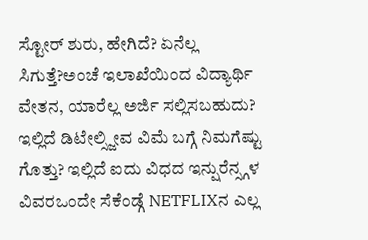ಸ್ಟೋರ್ ಶುರು, ಹೇಗಿದೆ? ಏನೆಲ್ಲ ಸಿಗುತ್ತೆ?ಅಂಚೆ ಇಲಾಖೆಯಿಂದ ವಿದ್ಯಾರ್ಥಿ ವೇತನ, ಯಾರೆಲ್ಲ ಅರ್ಜಿ ಸಲ್ಲಿಸಬಹುದು? ಇಲ್ಲಿದೆ ಡಿಟೇಲ್ಸ್ಜೀವ ವಿಮೆ ಬಗ್ಗೆ ನಿಮಗೆಷ್ಟು ಗೊತ್ತು? ಇಲ್ಲಿದೆ ಐದು ವಿಧದ ಇನ್ಷುರೆನ್ಸ್ಗಳ ವಿವರಒಂದೇ ಸೆಕೆಂಡ್ಗೆ NETFLIXನ ಎಲ್ಲ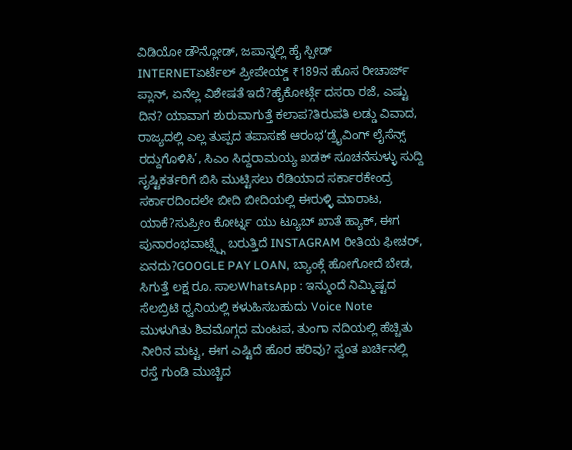ವಿಡಿಯೋ ಡೌನ್ಲೋಡ್, ಜಪಾನ್ನಲ್ಲಿ ಹೈ ಸ್ಪೀಡ್ INTERNETಏರ್ಟೆಲ್ ಪ್ರೀಪೇಯ್ಡ್ ₹189ನ ಹೊಸ ರೀಚಾರ್ಜ್ ಪ್ಲಾನ್, ಏನೆಲ್ಲ ವಿಶೇಷತೆ ಇದೆ?ಹೈಕೋರ್ಟ್ಗೆ ದಸರಾ ರಜೆ, ಎಷ್ಟು ದಿನ? ಯಾವಾಗ ಶುರುವಾಗುತ್ತೆ ಕಲಾಪ?ತಿರುಪತಿ ಲಡ್ಡು ವಿವಾದ, ರಾಜ್ಯದಲ್ಲಿ ಎಲ್ಲ ತುಪ್ಪದ ತಪಾಸಣೆ ಆರಂಭ‘ಡ್ರೈವಿಂಗ್ ಲೈಸೆನ್ಸ್ ರದ್ದುಗೊಳಿಸಿ’, ಸಿಎಂ ಸಿದ್ದರಾಮಯ್ಯ ಖಡಕ್ ಸೂಚನೆಸುಳ್ಳು ಸುದ್ದಿ ಸೃಷ್ಟಿಕರ್ತರಿಗೆ ಬಿಸಿ ಮುಟ್ಟಿಸಲು ರೆಡಿಯಾದ ಸರ್ಕಾರಕೇಂದ್ರ ಸರ್ಕಾರದಿಂದಲೇ ಬೀದಿ ಬೀದಿಯಲ್ಲಿ ಈರುಳ್ಳಿ ಮಾರಾಟ, ಯಾಕೆ?ಸುಪ್ರೀಂ ಕೋರ್ಟ್ನ ಯು ಟ್ಯೂಬ್ ಖಾತೆ ಹ್ಯಾಕ್, ಈಗ ಪುನಾರಂಭವಾಟ್ಸ್ಪ್ಗೆ ಬರುತ್ತಿದೆ INSTAGRAM ರೀತಿಯ ಫೀಚರ್, ಏನದು?GOOGLE PAY LOAN, ಬ್ಯಾಂಕ್ಗೆ ಹೋಗೋದೆ ಬೇಡ, ಸಿಗುತ್ತೆ ಲಕ್ಷ ರೂ. ಸಾಲWhatsApp : ಇನ್ಮುಂದೆ ನಿಮ್ಮಿಷ್ಟದ ಸೆಲಬ್ರಿಟಿ ಧ್ವನಿಯಲ್ಲಿ ಕಳುಹಿಸಬಹುದು Voice Note ಮುಳುಗಿತು ಶಿವಮೊಗ್ಗದ ಮಂಟಪ, ತುಂಗಾ ನದಿಯಲ್ಲಿ ಹೆಚ್ಚಿತು ನೀರಿನ ಮಟ್ಟ, ಈಗ ಎಷ್ಟಿದೆ ಹೊರ ಹರಿವು? ಸ್ವಂತ ಖರ್ಚಿನಲ್ಲಿ ರಸ್ತೆ ಗುಂಡಿ ಮುಚ್ಚಿದ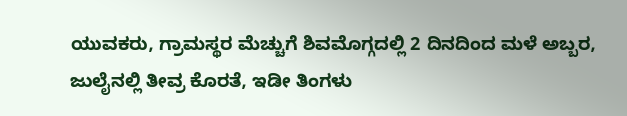ಯುವಕರು, ಗ್ರಾಮಸ್ಥರ ಮೆಚ್ಚುಗೆ ಶಿವಮೊಗ್ಗದಲ್ಲಿ 2 ದಿನದಿಂದ ಮಳೆ ಅಬ್ಬರ, ಜುಲೈನಲ್ಲಿ ತೀವ್ರ ಕೊರತೆ, ಇಡೀ ತಿಂಗಳು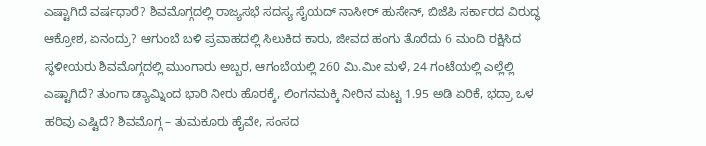ಎಷ್ಟಾಗಿದೆ ವರ್ಷಧಾರೆ? ಶಿವಮೊಗ್ಗದಲ್ಲಿ ರಾಜ್ಯಸಭೆ ಸದಸ್ಯ ಸೈಯದ್ ನಾಸೀರ್ ಹುಸೇನ್, ಬಿಜೆಪಿ ಸರ್ಕಾರದ ವಿರುದ್ಧ ಆಕ್ರೋಶ, ಏನಂದ್ರು? ಆಗುಂಬೆ ಬಳಿ ಪ್ರವಾಹದಲ್ಲಿ ಸಿಲುಕಿದ ಕಾರು, ಜೀವದ ಹಂಗು ತೊರೆದು 6 ಮಂದಿ ರಕ್ಷಿಸಿದ ಸ್ಥಳೀಯರು ಶಿವಮೊಗ್ಗದಲ್ಲಿ ಮುಂಗಾರು ಅಬ್ಬರ, ಆಗಂಬೆಯಲ್ಲಿ 260 ಮಿ.ಮೀ ಮಳೆ, 24 ಗಂಟೆಯಲ್ಲಿ ಎಲ್ಲೆಲ್ಲಿ ಎಷ್ಟಾಗಿದೆ? ತುಂಗಾ ಡ್ಯಾಮ್ನಿಂದ ಭಾರಿ ನೀರು ಹೊರಕ್ಕೆ, ಲಿಂಗನಮಕ್ಕಿ ನೀರಿನ ಮಟ್ಟ 1.95 ಅಡಿ ಏರಿಕೆ, ಭದ್ರಾ ಒಳ ಹರಿವು ಎಷ್ಟಿದೆ? ಶಿವಮೊಗ್ಗ – ತುಮಕೂರು ಹೈವೇ, ಸಂಸದ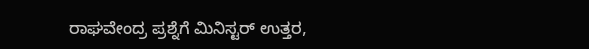ರಾಘವೇಂದ್ರ ಪ್ರಶ್ನೆಗೆ ಮಿನಿಸ್ಟರ್ ಉತ್ತರ,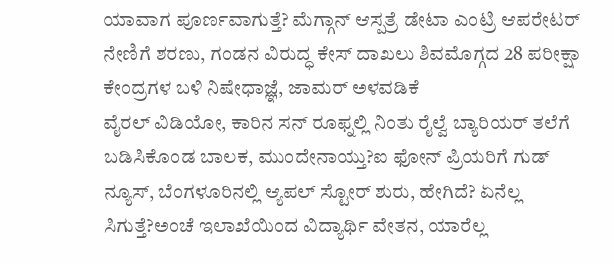ಯಾವಾಗ ಪೂರ್ಣವಾಗುತ್ತೆ? ಮೆಗ್ಗಾನ್ ಆಸ್ಪತ್ರೆ ಡೇಟಾ ಎಂಟ್ರಿ ಆಪರೇಟರ್ ನೇಣಿಗೆ ಶರಣು, ಗಂಡನ ವಿರುದ್ಧ ಕೇಸ್ ದಾಖಲು ಶಿವಮೊಗ್ಗದ 28 ಪರೀಕ್ಷಾ ಕೇಂದ್ರಗಳ ಬಳಿ ನಿಷೇಧಾಜ್ಞೆ, ಜಾಮರ್ ಅಳವಡಿಕೆ
ವೈರಲ್ ವಿಡಿಯೋ, ಕಾರಿನ ಸನ್ ರೂಫ್ನಲ್ಲಿ ನಿಂತು ರೈಲ್ವೆ ಬ್ಯಾರಿಯರ್ ತಲೆಗೆ ಬಡಿಸಿಕೊಂಡ ಬಾಲಕ, ಮುಂದೇನಾಯ್ತು?ಐ ಫೋನ್ ಪ್ರಿಯರಿಗೆ ಗುಡ್ ನ್ಯೂಸ್, ಬೆಂಗಳೂರಿನಲ್ಲಿ ಆ್ಯಪಲ್ ಸ್ಟೋರ್ ಶುರು, ಹೇಗಿದೆ? ಏನೆಲ್ಲ ಸಿಗುತ್ತೆ?ಅಂಚೆ ಇಲಾಖೆಯಿಂದ ವಿದ್ಯಾರ್ಥಿ ವೇತನ, ಯಾರೆಲ್ಲ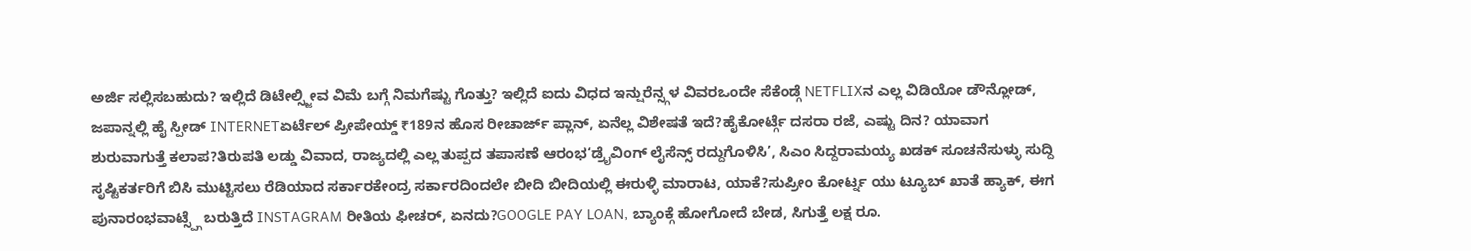ಅರ್ಜಿ ಸಲ್ಲಿಸಬಹುದು? ಇಲ್ಲಿದೆ ಡಿಟೇಲ್ಸ್ಜೀವ ವಿಮೆ ಬಗ್ಗೆ ನಿಮಗೆಷ್ಟು ಗೊತ್ತು? ಇಲ್ಲಿದೆ ಐದು ವಿಧದ ಇನ್ಷುರೆನ್ಸ್ಗಳ ವಿವರಒಂದೇ ಸೆಕೆಂಡ್ಗೆ NETFLIXನ ಎಲ್ಲ ವಿಡಿಯೋ ಡೌನ್ಲೋಡ್, ಜಪಾನ್ನಲ್ಲಿ ಹೈ ಸ್ಪೀಡ್ INTERNETಏರ್ಟೆಲ್ ಪ್ರೀಪೇಯ್ಡ್ ₹189ನ ಹೊಸ ರೀಚಾರ್ಜ್ ಪ್ಲಾನ್, ಏನೆಲ್ಲ ವಿಶೇಷತೆ ಇದೆ?ಹೈಕೋರ್ಟ್ಗೆ ದಸರಾ ರಜೆ, ಎಷ್ಟು ದಿನ? ಯಾವಾಗ ಶುರುವಾಗುತ್ತೆ ಕಲಾಪ?ತಿರುಪತಿ ಲಡ್ಡು ವಿವಾದ, ರಾಜ್ಯದಲ್ಲಿ ಎಲ್ಲ ತುಪ್ಪದ ತಪಾಸಣೆ ಆರಂಭ‘ಡ್ರೈವಿಂಗ್ ಲೈಸೆನ್ಸ್ ರದ್ದುಗೊಳಿಸಿ’, ಸಿಎಂ ಸಿದ್ದರಾಮಯ್ಯ ಖಡಕ್ ಸೂಚನೆಸುಳ್ಳು ಸುದ್ದಿ ಸೃಷ್ಟಿಕರ್ತರಿಗೆ ಬಿಸಿ ಮುಟ್ಟಿಸಲು ರೆಡಿಯಾದ ಸರ್ಕಾರಕೇಂದ್ರ ಸರ್ಕಾರದಿಂದಲೇ ಬೀದಿ ಬೀದಿಯಲ್ಲಿ ಈರುಳ್ಳಿ ಮಾರಾಟ, ಯಾಕೆ?ಸುಪ್ರೀಂ ಕೋರ್ಟ್ನ ಯು ಟ್ಯೂಬ್ ಖಾತೆ ಹ್ಯಾಕ್, ಈಗ ಪುನಾರಂಭವಾಟ್ಸ್ಪ್ಗೆ ಬರುತ್ತಿದೆ INSTAGRAM ರೀತಿಯ ಫೀಚರ್, ಏನದು?GOOGLE PAY LOAN, ಬ್ಯಾಂಕ್ಗೆ ಹೋಗೋದೆ ಬೇಡ, ಸಿಗುತ್ತೆ ಲಕ್ಷ ರೂ.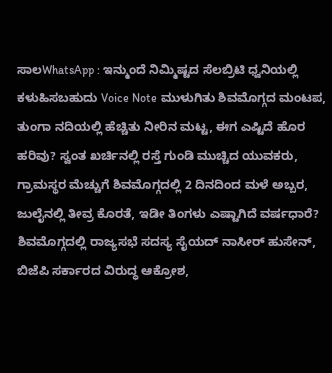ಸಾಲWhatsApp : ಇನ್ಮುಂದೆ ನಿಮ್ಮಿಷ್ಟದ ಸೆಲಬ್ರಿಟಿ ಧ್ವನಿಯಲ್ಲಿ ಕಳುಹಿಸಬಹುದು Voice Note ಮುಳುಗಿತು ಶಿವಮೊಗ್ಗದ ಮಂಟಪ, ತುಂಗಾ ನದಿಯಲ್ಲಿ ಹೆಚ್ಚಿತು ನೀರಿನ ಮಟ್ಟ, ಈಗ ಎಷ್ಟಿದೆ ಹೊರ ಹರಿವು? ಸ್ವಂತ ಖರ್ಚಿನಲ್ಲಿ ರಸ್ತೆ ಗುಂಡಿ ಮುಚ್ಚಿದ ಯುವಕರು, ಗ್ರಾಮಸ್ಥರ ಮೆಚ್ಚುಗೆ ಶಿವಮೊಗ್ಗದಲ್ಲಿ 2 ದಿನದಿಂದ ಮಳೆ ಅಬ್ಬರ, ಜುಲೈನಲ್ಲಿ ತೀವ್ರ ಕೊರತೆ, ಇಡೀ ತಿಂಗಳು ಎಷ್ಟಾಗಿದೆ ವರ್ಷಧಾರೆ? ಶಿವಮೊಗ್ಗದಲ್ಲಿ ರಾಜ್ಯಸಭೆ ಸದಸ್ಯ ಸೈಯದ್ ನಾಸೀರ್ ಹುಸೇನ್, ಬಿಜೆಪಿ ಸರ್ಕಾರದ ವಿರುದ್ಧ ಆಕ್ರೋಶ,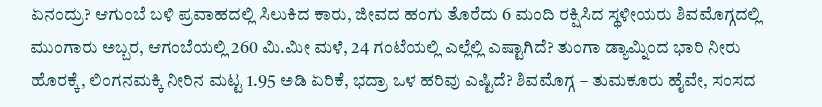ಏನಂದ್ರು? ಆಗುಂಬೆ ಬಳಿ ಪ್ರವಾಹದಲ್ಲಿ ಸಿಲುಕಿದ ಕಾರು, ಜೀವದ ಹಂಗು ತೊರೆದು 6 ಮಂದಿ ರಕ್ಷಿಸಿದ ಸ್ಥಳೀಯರು ಶಿವಮೊಗ್ಗದಲ್ಲಿ ಮುಂಗಾರು ಅಬ್ಬರ, ಆಗಂಬೆಯಲ್ಲಿ 260 ಮಿ.ಮೀ ಮಳೆ, 24 ಗಂಟೆಯಲ್ಲಿ ಎಲ್ಲೆಲ್ಲಿ ಎಷ್ಟಾಗಿದೆ? ತುಂಗಾ ಡ್ಯಾಮ್ನಿಂದ ಭಾರಿ ನೀರು ಹೊರಕ್ಕೆ, ಲಿಂಗನಮಕ್ಕಿ ನೀರಿನ ಮಟ್ಟ 1.95 ಅಡಿ ಏರಿಕೆ, ಭದ್ರಾ ಒಳ ಹರಿವು ಎಷ್ಟಿದೆ? ಶಿವಮೊಗ್ಗ – ತುಮಕೂರು ಹೈವೇ, ಸಂಸದ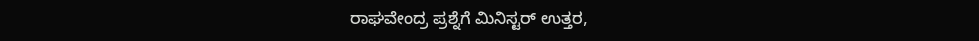ರಾಘವೇಂದ್ರ ಪ್ರಶ್ನೆಗೆ ಮಿನಿಸ್ಟರ್ ಉತ್ತರ,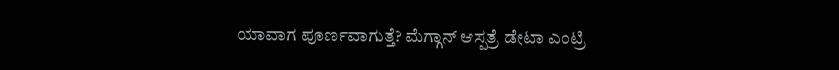ಯಾವಾಗ ಪೂರ್ಣವಾಗುತ್ತೆ? ಮೆಗ್ಗಾನ್ ಆಸ್ಪತ್ರೆ ಡೇಟಾ ಎಂಟ್ರಿ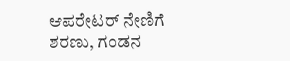ಆಪರೇಟರ್ ನೇಣಿಗೆ ಶರಣು, ಗಂಡನ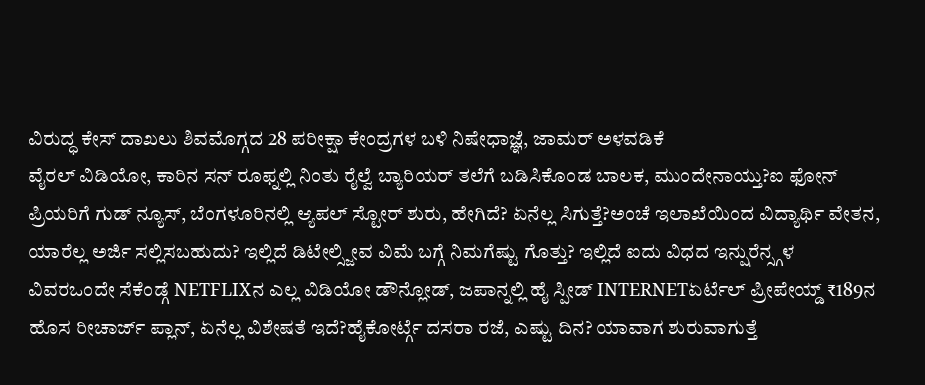ವಿರುದ್ಧ ಕೇಸ್ ದಾಖಲು ಶಿವಮೊಗ್ಗದ 28 ಪರೀಕ್ಷಾ ಕೇಂದ್ರಗಳ ಬಳಿ ನಿಷೇಧಾಜ್ಞೆ, ಜಾಮರ್ ಅಳವಡಿಕೆ
ವೈರಲ್ ವಿಡಿಯೋ, ಕಾರಿನ ಸನ್ ರೂಫ್ನಲ್ಲಿ ನಿಂತು ರೈಲ್ವೆ ಬ್ಯಾರಿಯರ್ ತಲೆಗೆ ಬಡಿಸಿಕೊಂಡ ಬಾಲಕ, ಮುಂದೇನಾಯ್ತು?ಐ ಫೋನ್ ಪ್ರಿಯರಿಗೆ ಗುಡ್ ನ್ಯೂಸ್, ಬೆಂಗಳೂರಿನಲ್ಲಿ ಆ್ಯಪಲ್ ಸ್ಟೋರ್ ಶುರು, ಹೇಗಿದೆ? ಏನೆಲ್ಲ ಸಿಗುತ್ತೆ?ಅಂಚೆ ಇಲಾಖೆಯಿಂದ ವಿದ್ಯಾರ್ಥಿ ವೇತನ, ಯಾರೆಲ್ಲ ಅರ್ಜಿ ಸಲ್ಲಿಸಬಹುದು? ಇಲ್ಲಿದೆ ಡಿಟೇಲ್ಸ್ಜೀವ ವಿಮೆ ಬಗ್ಗೆ ನಿಮಗೆಷ್ಟು ಗೊತ್ತು? ಇಲ್ಲಿದೆ ಐದು ವಿಧದ ಇನ್ಷುರೆನ್ಸ್ಗಳ ವಿವರಒಂದೇ ಸೆಕೆಂಡ್ಗೆ NETFLIXನ ಎಲ್ಲ ವಿಡಿಯೋ ಡೌನ್ಲೋಡ್, ಜಪಾನ್ನಲ್ಲಿ ಹೈ ಸ್ಪೀಡ್ INTERNETಏರ್ಟೆಲ್ ಪ್ರೀಪೇಯ್ಡ್ ₹189ನ ಹೊಸ ರೀಚಾರ್ಜ್ ಪ್ಲಾನ್, ಏನೆಲ್ಲ ವಿಶೇಷತೆ ಇದೆ?ಹೈಕೋರ್ಟ್ಗೆ ದಸರಾ ರಜೆ, ಎಷ್ಟು ದಿನ? ಯಾವಾಗ ಶುರುವಾಗುತ್ತೆ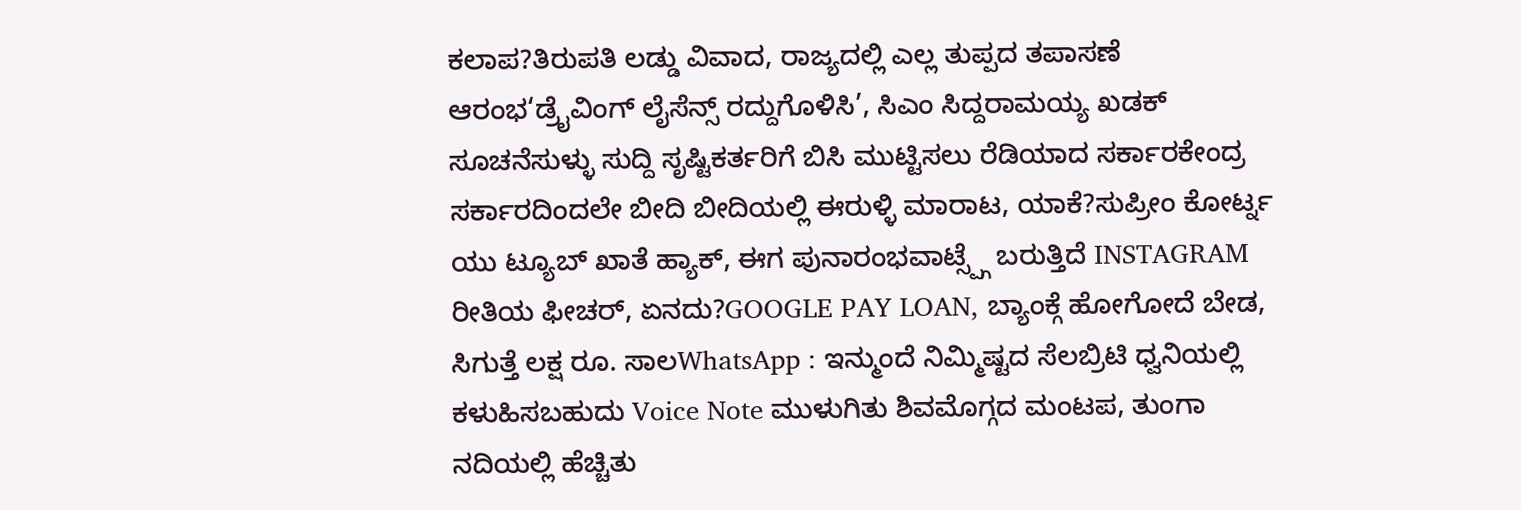ಕಲಾಪ?ತಿರುಪತಿ ಲಡ್ಡು ವಿವಾದ, ರಾಜ್ಯದಲ್ಲಿ ಎಲ್ಲ ತುಪ್ಪದ ತಪಾಸಣೆ ಆರಂಭ‘ಡ್ರೈವಿಂಗ್ ಲೈಸೆನ್ಸ್ ರದ್ದುಗೊಳಿಸಿ’, ಸಿಎಂ ಸಿದ್ದರಾಮಯ್ಯ ಖಡಕ್ ಸೂಚನೆಸುಳ್ಳು ಸುದ್ದಿ ಸೃಷ್ಟಿಕರ್ತರಿಗೆ ಬಿಸಿ ಮುಟ್ಟಿಸಲು ರೆಡಿಯಾದ ಸರ್ಕಾರಕೇಂದ್ರ ಸರ್ಕಾರದಿಂದಲೇ ಬೀದಿ ಬೀದಿಯಲ್ಲಿ ಈರುಳ್ಳಿ ಮಾರಾಟ, ಯಾಕೆ?ಸುಪ್ರೀಂ ಕೋರ್ಟ್ನ ಯು ಟ್ಯೂಬ್ ಖಾತೆ ಹ್ಯಾಕ್, ಈಗ ಪುನಾರಂಭವಾಟ್ಸ್ಪ್ಗೆ ಬರುತ್ತಿದೆ INSTAGRAM ರೀತಿಯ ಫೀಚರ್, ಏನದು?GOOGLE PAY LOAN, ಬ್ಯಾಂಕ್ಗೆ ಹೋಗೋದೆ ಬೇಡ, ಸಿಗುತ್ತೆ ಲಕ್ಷ ರೂ. ಸಾಲWhatsApp : ಇನ್ಮುಂದೆ ನಿಮ್ಮಿಷ್ಟದ ಸೆಲಬ್ರಿಟಿ ಧ್ವನಿಯಲ್ಲಿ ಕಳುಹಿಸಬಹುದು Voice Note ಮುಳುಗಿತು ಶಿವಮೊಗ್ಗದ ಮಂಟಪ, ತುಂಗಾ ನದಿಯಲ್ಲಿ ಹೆಚ್ಚಿತು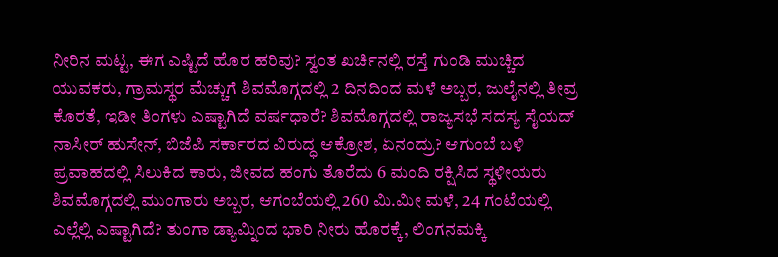ನೀರಿನ ಮಟ್ಟ, ಈಗ ಎಷ್ಟಿದೆ ಹೊರ ಹರಿವು? ಸ್ವಂತ ಖರ್ಚಿನಲ್ಲಿ ರಸ್ತೆ ಗುಂಡಿ ಮುಚ್ಚಿದ ಯುವಕರು, ಗ್ರಾಮಸ್ಥರ ಮೆಚ್ಚುಗೆ ಶಿವಮೊಗ್ಗದಲ್ಲಿ 2 ದಿನದಿಂದ ಮಳೆ ಅಬ್ಬರ, ಜುಲೈನಲ್ಲಿ ತೀವ್ರ ಕೊರತೆ, ಇಡೀ ತಿಂಗಳು ಎಷ್ಟಾಗಿದೆ ವರ್ಷಧಾರೆ? ಶಿವಮೊಗ್ಗದಲ್ಲಿ ರಾಜ್ಯಸಭೆ ಸದಸ್ಯ ಸೈಯದ್ ನಾಸೀರ್ ಹುಸೇನ್, ಬಿಜೆಪಿ ಸರ್ಕಾರದ ವಿರುದ್ಧ ಆಕ್ರೋಶ, ಏನಂದ್ರು? ಆಗುಂಬೆ ಬಳಿ ಪ್ರವಾಹದಲ್ಲಿ ಸಿಲುಕಿದ ಕಾರು, ಜೀವದ ಹಂಗು ತೊರೆದು 6 ಮಂದಿ ರಕ್ಷಿಸಿದ ಸ್ಥಳೀಯರು ಶಿವಮೊಗ್ಗದಲ್ಲಿ ಮುಂಗಾರು ಅಬ್ಬರ, ಆಗಂಬೆಯಲ್ಲಿ 260 ಮಿ.ಮೀ ಮಳೆ, 24 ಗಂಟೆಯಲ್ಲಿ ಎಲ್ಲೆಲ್ಲಿ ಎಷ್ಟಾಗಿದೆ? ತುಂಗಾ ಡ್ಯಾಮ್ನಿಂದ ಭಾರಿ ನೀರು ಹೊರಕ್ಕೆ, ಲಿಂಗನಮಕ್ಕಿ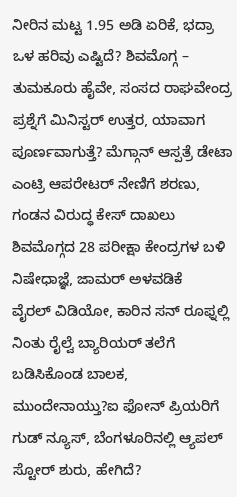ನೀರಿನ ಮಟ್ಟ 1.95 ಅಡಿ ಏರಿಕೆ, ಭದ್ರಾ ಒಳ ಹರಿವು ಎಷ್ಟಿದೆ? ಶಿವಮೊಗ್ಗ – ತುಮಕೂರು ಹೈವೇ, ಸಂಸದ ರಾಘವೇಂದ್ರ ಪ್ರಶ್ನೆಗೆ ಮಿನಿಸ್ಟರ್ ಉತ್ತರ, ಯಾವಾಗ ಪೂರ್ಣವಾಗುತ್ತೆ? ಮೆಗ್ಗಾನ್ ಆಸ್ಪತ್ರೆ ಡೇಟಾ ಎಂಟ್ರಿ ಆಪರೇಟರ್ ನೇಣಿಗೆ ಶರಣು, ಗಂಡನ ವಿರುದ್ಧ ಕೇಸ್ ದಾಖಲು ಶಿವಮೊಗ್ಗದ 28 ಪರೀಕ್ಷಾ ಕೇಂದ್ರಗಳ ಬಳಿ ನಿಷೇಧಾಜ್ಞೆ, ಜಾಮರ್ ಅಳವಡಿಕೆ
ವೈರಲ್ ವಿಡಿಯೋ, ಕಾರಿನ ಸನ್ ರೂಫ್ನಲ್ಲಿ ನಿಂತು ರೈಲ್ವೆ ಬ್ಯಾರಿಯರ್ ತಲೆಗೆ ಬಡಿಸಿಕೊಂಡ ಬಾಲಕ, ಮುಂದೇನಾಯ್ತು?ಐ ಫೋನ್ ಪ್ರಿಯರಿಗೆ ಗುಡ್ ನ್ಯೂಸ್, ಬೆಂಗಳೂರಿನಲ್ಲಿ ಆ್ಯಪಲ್ ಸ್ಟೋರ್ ಶುರು, ಹೇಗಿದೆ?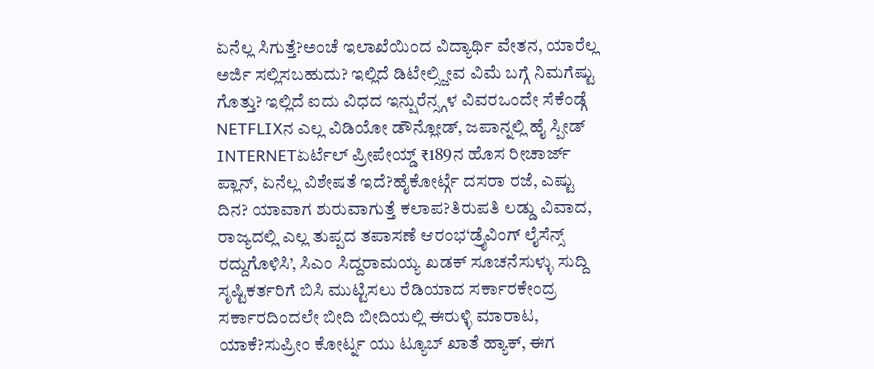ಏನೆಲ್ಲ ಸಿಗುತ್ತೆ?ಅಂಚೆ ಇಲಾಖೆಯಿಂದ ವಿದ್ಯಾರ್ಥಿ ವೇತನ, ಯಾರೆಲ್ಲ ಅರ್ಜಿ ಸಲ್ಲಿಸಬಹುದು? ಇಲ್ಲಿದೆ ಡಿಟೇಲ್ಸ್ಜೀವ ವಿಮೆ ಬಗ್ಗೆ ನಿಮಗೆಷ್ಟು ಗೊತ್ತು? ಇಲ್ಲಿದೆ ಐದು ವಿಧದ ಇನ್ಷುರೆನ್ಸ್ಗಳ ವಿವರಒಂದೇ ಸೆಕೆಂಡ್ಗೆ NETFLIXನ ಎಲ್ಲ ವಿಡಿಯೋ ಡೌನ್ಲೋಡ್, ಜಪಾನ್ನಲ್ಲಿ ಹೈ ಸ್ಪೀಡ್ INTERNETಏರ್ಟೆಲ್ ಪ್ರೀಪೇಯ್ಡ್ ₹189ನ ಹೊಸ ರೀಚಾರ್ಜ್ ಪ್ಲಾನ್, ಏನೆಲ್ಲ ವಿಶೇಷತೆ ಇದೆ?ಹೈಕೋರ್ಟ್ಗೆ ದಸರಾ ರಜೆ, ಎಷ್ಟು ದಿನ? ಯಾವಾಗ ಶುರುವಾಗುತ್ತೆ ಕಲಾಪ?ತಿರುಪತಿ ಲಡ್ಡು ವಿವಾದ, ರಾಜ್ಯದಲ್ಲಿ ಎಲ್ಲ ತುಪ್ಪದ ತಪಾಸಣೆ ಆರಂಭ‘ಡ್ರೈವಿಂಗ್ ಲೈಸೆನ್ಸ್ ರದ್ದುಗೊಳಿಸಿ’, ಸಿಎಂ ಸಿದ್ದರಾಮಯ್ಯ ಖಡಕ್ ಸೂಚನೆಸುಳ್ಳು ಸುದ್ದಿ ಸೃಷ್ಟಿಕರ್ತರಿಗೆ ಬಿಸಿ ಮುಟ್ಟಿಸಲು ರೆಡಿಯಾದ ಸರ್ಕಾರಕೇಂದ್ರ ಸರ್ಕಾರದಿಂದಲೇ ಬೀದಿ ಬೀದಿಯಲ್ಲಿ ಈರುಳ್ಳಿ ಮಾರಾಟ, ಯಾಕೆ?ಸುಪ್ರೀಂ ಕೋರ್ಟ್ನ ಯು ಟ್ಯೂಬ್ ಖಾತೆ ಹ್ಯಾಕ್, ಈಗ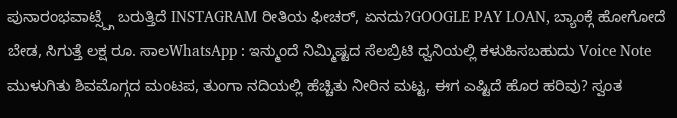ಪುನಾರಂಭವಾಟ್ಸ್ಪ್ಗೆ ಬರುತ್ತಿದೆ INSTAGRAM ರೀತಿಯ ಫೀಚರ್, ಏನದು?GOOGLE PAY LOAN, ಬ್ಯಾಂಕ್ಗೆ ಹೋಗೋದೆ ಬೇಡ, ಸಿಗುತ್ತೆ ಲಕ್ಷ ರೂ. ಸಾಲWhatsApp : ಇನ್ಮುಂದೆ ನಿಮ್ಮಿಷ್ಟದ ಸೆಲಬ್ರಿಟಿ ಧ್ವನಿಯಲ್ಲಿ ಕಳುಹಿಸಬಹುದು Voice Note ಮುಳುಗಿತು ಶಿವಮೊಗ್ಗದ ಮಂಟಪ, ತುಂಗಾ ನದಿಯಲ್ಲಿ ಹೆಚ್ಚಿತು ನೀರಿನ ಮಟ್ಟ, ಈಗ ಎಷ್ಟಿದೆ ಹೊರ ಹರಿವು? ಸ್ವಂತ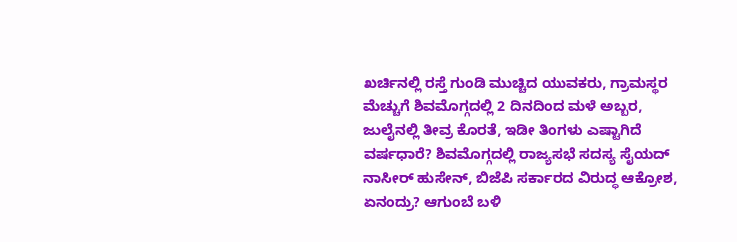ಖರ್ಚಿನಲ್ಲಿ ರಸ್ತೆ ಗುಂಡಿ ಮುಚ್ಚಿದ ಯುವಕರು, ಗ್ರಾಮಸ್ಥರ ಮೆಚ್ಚುಗೆ ಶಿವಮೊಗ್ಗದಲ್ಲಿ 2 ದಿನದಿಂದ ಮಳೆ ಅಬ್ಬರ, ಜುಲೈನಲ್ಲಿ ತೀವ್ರ ಕೊರತೆ, ಇಡೀ ತಿಂಗಳು ಎಷ್ಟಾಗಿದೆ ವರ್ಷಧಾರೆ? ಶಿವಮೊಗ್ಗದಲ್ಲಿ ರಾಜ್ಯಸಭೆ ಸದಸ್ಯ ಸೈಯದ್ ನಾಸೀರ್ ಹುಸೇನ್, ಬಿಜೆಪಿ ಸರ್ಕಾರದ ವಿರುದ್ಧ ಆಕ್ರೋಶ, ಏನಂದ್ರು? ಆಗುಂಬೆ ಬಳಿ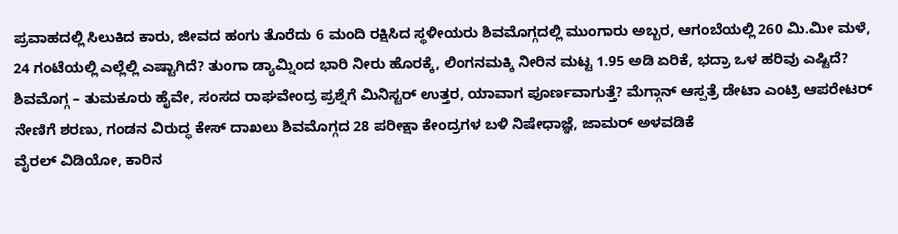ಪ್ರವಾಹದಲ್ಲಿ ಸಿಲುಕಿದ ಕಾರು, ಜೀವದ ಹಂಗು ತೊರೆದು 6 ಮಂದಿ ರಕ್ಷಿಸಿದ ಸ್ಥಳೀಯರು ಶಿವಮೊಗ್ಗದಲ್ಲಿ ಮುಂಗಾರು ಅಬ್ಬರ, ಆಗಂಬೆಯಲ್ಲಿ 260 ಮಿ.ಮೀ ಮಳೆ, 24 ಗಂಟೆಯಲ್ಲಿ ಎಲ್ಲೆಲ್ಲಿ ಎಷ್ಟಾಗಿದೆ? ತುಂಗಾ ಡ್ಯಾಮ್ನಿಂದ ಭಾರಿ ನೀರು ಹೊರಕ್ಕೆ, ಲಿಂಗನಮಕ್ಕಿ ನೀರಿನ ಮಟ್ಟ 1.95 ಅಡಿ ಏರಿಕೆ, ಭದ್ರಾ ಒಳ ಹರಿವು ಎಷ್ಟಿದೆ? ಶಿವಮೊಗ್ಗ – ತುಮಕೂರು ಹೈವೇ, ಸಂಸದ ರಾಘವೇಂದ್ರ ಪ್ರಶ್ನೆಗೆ ಮಿನಿಸ್ಟರ್ ಉತ್ತರ, ಯಾವಾಗ ಪೂರ್ಣವಾಗುತ್ತೆ? ಮೆಗ್ಗಾನ್ ಆಸ್ಪತ್ರೆ ಡೇಟಾ ಎಂಟ್ರಿ ಆಪರೇಟರ್ ನೇಣಿಗೆ ಶರಣು, ಗಂಡನ ವಿರುದ್ಧ ಕೇಸ್ ದಾಖಲು ಶಿವಮೊಗ್ಗದ 28 ಪರೀಕ್ಷಾ ಕೇಂದ್ರಗಳ ಬಳಿ ನಿಷೇಧಾಜ್ಞೆ, ಜಾಮರ್ ಅಳವಡಿಕೆ
ವೈರಲ್ ವಿಡಿಯೋ, ಕಾರಿನ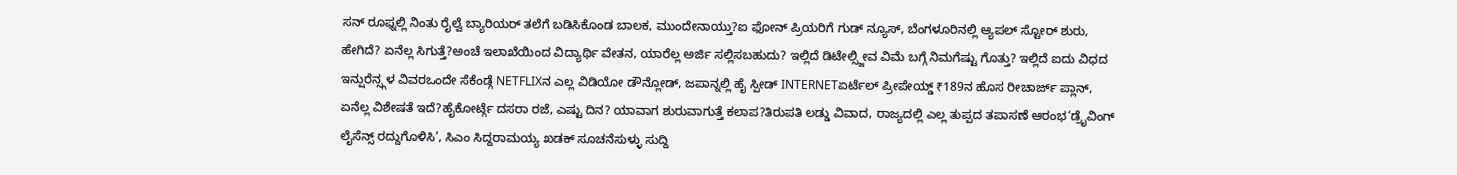ಸನ್ ರೂಫ್ನಲ್ಲಿ ನಿಂತು ರೈಲ್ವೆ ಬ್ಯಾರಿಯರ್ ತಲೆಗೆ ಬಡಿಸಿಕೊಂಡ ಬಾಲಕ, ಮುಂದೇನಾಯ್ತು?ಐ ಫೋನ್ ಪ್ರಿಯರಿಗೆ ಗುಡ್ ನ್ಯೂಸ್, ಬೆಂಗಳೂರಿನಲ್ಲಿ ಆ್ಯಪಲ್ ಸ್ಟೋರ್ ಶುರು, ಹೇಗಿದೆ? ಏನೆಲ್ಲ ಸಿಗುತ್ತೆ?ಅಂಚೆ ಇಲಾಖೆಯಿಂದ ವಿದ್ಯಾರ್ಥಿ ವೇತನ, ಯಾರೆಲ್ಲ ಅರ್ಜಿ ಸಲ್ಲಿಸಬಹುದು? ಇಲ್ಲಿದೆ ಡಿಟೇಲ್ಸ್ಜೀವ ವಿಮೆ ಬಗ್ಗೆ ನಿಮಗೆಷ್ಟು ಗೊತ್ತು? ಇಲ್ಲಿದೆ ಐದು ವಿಧದ ಇನ್ಷುರೆನ್ಸ್ಗಳ ವಿವರಒಂದೇ ಸೆಕೆಂಡ್ಗೆ NETFLIXನ ಎಲ್ಲ ವಿಡಿಯೋ ಡೌನ್ಲೋಡ್, ಜಪಾನ್ನಲ್ಲಿ ಹೈ ಸ್ಪೀಡ್ INTERNETಏರ್ಟೆಲ್ ಪ್ರೀಪೇಯ್ಡ್ ₹189ನ ಹೊಸ ರೀಚಾರ್ಜ್ ಪ್ಲಾನ್, ಏನೆಲ್ಲ ವಿಶೇಷತೆ ಇದೆ?ಹೈಕೋರ್ಟ್ಗೆ ದಸರಾ ರಜೆ, ಎಷ್ಟು ದಿನ? ಯಾವಾಗ ಶುರುವಾಗುತ್ತೆ ಕಲಾಪ?ತಿರುಪತಿ ಲಡ್ಡು ವಿವಾದ, ರಾಜ್ಯದಲ್ಲಿ ಎಲ್ಲ ತುಪ್ಪದ ತಪಾಸಣೆ ಆರಂಭ‘ಡ್ರೈವಿಂಗ್ ಲೈಸೆನ್ಸ್ ರದ್ದುಗೊಳಿಸಿ’, ಸಿಎಂ ಸಿದ್ದರಾಮಯ್ಯ ಖಡಕ್ ಸೂಚನೆಸುಳ್ಳು ಸುದ್ದಿ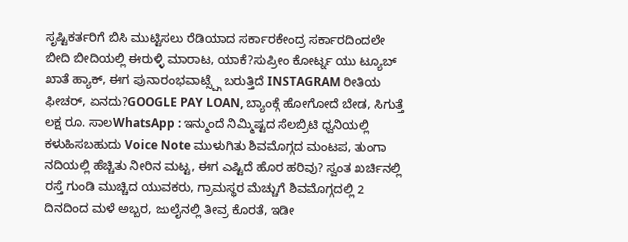ಸೃಷ್ಟಿಕರ್ತರಿಗೆ ಬಿಸಿ ಮುಟ್ಟಿಸಲು ರೆಡಿಯಾದ ಸರ್ಕಾರಕೇಂದ್ರ ಸರ್ಕಾರದಿಂದಲೇ ಬೀದಿ ಬೀದಿಯಲ್ಲಿ ಈರುಳ್ಳಿ ಮಾರಾಟ, ಯಾಕೆ?ಸುಪ್ರೀಂ ಕೋರ್ಟ್ನ ಯು ಟ್ಯೂಬ್ ಖಾತೆ ಹ್ಯಾಕ್, ಈಗ ಪುನಾರಂಭವಾಟ್ಸ್ಪ್ಗೆ ಬರುತ್ತಿದೆ INSTAGRAM ರೀತಿಯ ಫೀಚರ್, ಏನದು?GOOGLE PAY LOAN, ಬ್ಯಾಂಕ್ಗೆ ಹೋಗೋದೆ ಬೇಡ, ಸಿಗುತ್ತೆ ಲಕ್ಷ ರೂ. ಸಾಲWhatsApp : ಇನ್ಮುಂದೆ ನಿಮ್ಮಿಷ್ಟದ ಸೆಲಬ್ರಿಟಿ ಧ್ವನಿಯಲ್ಲಿ ಕಳುಹಿಸಬಹುದು Voice Note ಮುಳುಗಿತು ಶಿವಮೊಗ್ಗದ ಮಂಟಪ, ತುಂಗಾ ನದಿಯಲ್ಲಿ ಹೆಚ್ಚಿತು ನೀರಿನ ಮಟ್ಟ, ಈಗ ಎಷ್ಟಿದೆ ಹೊರ ಹರಿವು? ಸ್ವಂತ ಖರ್ಚಿನಲ್ಲಿ ರಸ್ತೆ ಗುಂಡಿ ಮುಚ್ಚಿದ ಯುವಕರು, ಗ್ರಾಮಸ್ಥರ ಮೆಚ್ಚುಗೆ ಶಿವಮೊಗ್ಗದಲ್ಲಿ 2 ದಿನದಿಂದ ಮಳೆ ಅಬ್ಬರ, ಜುಲೈನಲ್ಲಿ ತೀವ್ರ ಕೊರತೆ, ಇಡೀ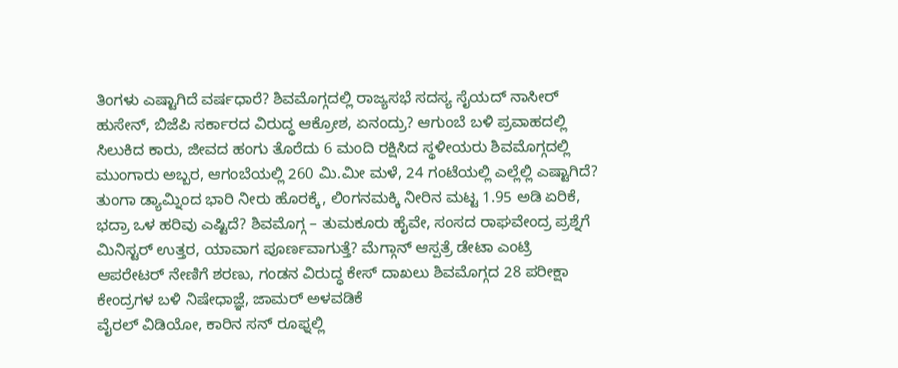ತಿಂಗಳು ಎಷ್ಟಾಗಿದೆ ವರ್ಷಧಾರೆ? ಶಿವಮೊಗ್ಗದಲ್ಲಿ ರಾಜ್ಯಸಭೆ ಸದಸ್ಯ ಸೈಯದ್ ನಾಸೀರ್ ಹುಸೇನ್, ಬಿಜೆಪಿ ಸರ್ಕಾರದ ವಿರುದ್ಧ ಆಕ್ರೋಶ, ಏನಂದ್ರು? ಆಗುಂಬೆ ಬಳಿ ಪ್ರವಾಹದಲ್ಲಿ ಸಿಲುಕಿದ ಕಾರು, ಜೀವದ ಹಂಗು ತೊರೆದು 6 ಮಂದಿ ರಕ್ಷಿಸಿದ ಸ್ಥಳೀಯರು ಶಿವಮೊಗ್ಗದಲ್ಲಿ ಮುಂಗಾರು ಅಬ್ಬರ, ಆಗಂಬೆಯಲ್ಲಿ 260 ಮಿ.ಮೀ ಮಳೆ, 24 ಗಂಟೆಯಲ್ಲಿ ಎಲ್ಲೆಲ್ಲಿ ಎಷ್ಟಾಗಿದೆ? ತುಂಗಾ ಡ್ಯಾಮ್ನಿಂದ ಭಾರಿ ನೀರು ಹೊರಕ್ಕೆ, ಲಿಂಗನಮಕ್ಕಿ ನೀರಿನ ಮಟ್ಟ 1.95 ಅಡಿ ಏರಿಕೆ, ಭದ್ರಾ ಒಳ ಹರಿವು ಎಷ್ಟಿದೆ? ಶಿವಮೊಗ್ಗ – ತುಮಕೂರು ಹೈವೇ, ಸಂಸದ ರಾಘವೇಂದ್ರ ಪ್ರಶ್ನೆಗೆ ಮಿನಿಸ್ಟರ್ ಉತ್ತರ, ಯಾವಾಗ ಪೂರ್ಣವಾಗುತ್ತೆ? ಮೆಗ್ಗಾನ್ ಆಸ್ಪತ್ರೆ ಡೇಟಾ ಎಂಟ್ರಿ ಆಪರೇಟರ್ ನೇಣಿಗೆ ಶರಣು, ಗಂಡನ ವಿರುದ್ಧ ಕೇಸ್ ದಾಖಲು ಶಿವಮೊಗ್ಗದ 28 ಪರೀಕ್ಷಾ ಕೇಂದ್ರಗಳ ಬಳಿ ನಿಷೇಧಾಜ್ಞೆ, ಜಾಮರ್ ಅಳವಡಿಕೆ
ವೈರಲ್ ವಿಡಿಯೋ, ಕಾರಿನ ಸನ್ ರೂಫ್ನಲ್ಲಿ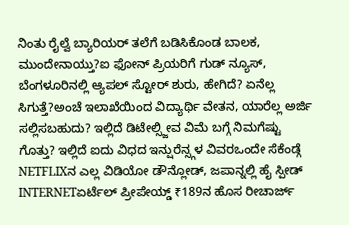ನಿಂತು ರೈಲ್ವೆ ಬ್ಯಾರಿಯರ್ ತಲೆಗೆ ಬಡಿಸಿಕೊಂಡ ಬಾಲಕ, ಮುಂದೇನಾಯ್ತು?ಐ ಫೋನ್ ಪ್ರಿಯರಿಗೆ ಗುಡ್ ನ್ಯೂಸ್, ಬೆಂಗಳೂರಿನಲ್ಲಿ ಆ್ಯಪಲ್ ಸ್ಟೋರ್ ಶುರು, ಹೇಗಿದೆ? ಏನೆಲ್ಲ ಸಿಗುತ್ತೆ?ಅಂಚೆ ಇಲಾಖೆಯಿಂದ ವಿದ್ಯಾರ್ಥಿ ವೇತನ, ಯಾರೆಲ್ಲ ಅರ್ಜಿ ಸಲ್ಲಿಸಬಹುದು? ಇಲ್ಲಿದೆ ಡಿಟೇಲ್ಸ್ಜೀವ ವಿಮೆ ಬಗ್ಗೆ ನಿಮಗೆಷ್ಟು ಗೊತ್ತು? ಇಲ್ಲಿದೆ ಐದು ವಿಧದ ಇನ್ಷುರೆನ್ಸ್ಗಳ ವಿವರಒಂದೇ ಸೆಕೆಂಡ್ಗೆ NETFLIXನ ಎಲ್ಲ ವಿಡಿಯೋ ಡೌನ್ಲೋಡ್, ಜಪಾನ್ನಲ್ಲಿ ಹೈ ಸ್ಪೀಡ್ INTERNETಏರ್ಟೆಲ್ ಪ್ರೀಪೇಯ್ಡ್ ₹189ನ ಹೊಸ ರೀಚಾರ್ಜ್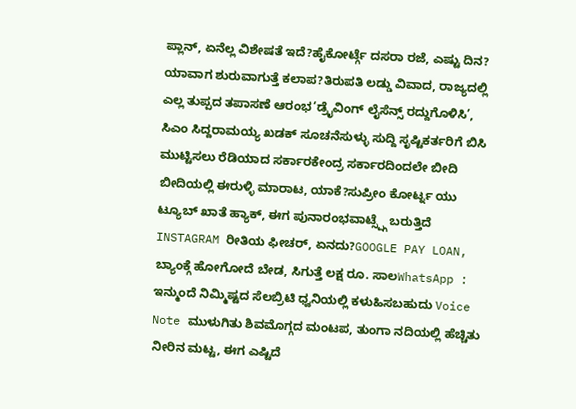ಪ್ಲಾನ್, ಏನೆಲ್ಲ ವಿಶೇಷತೆ ಇದೆ?ಹೈಕೋರ್ಟ್ಗೆ ದಸರಾ ರಜೆ, ಎಷ್ಟು ದಿನ? ಯಾವಾಗ ಶುರುವಾಗುತ್ತೆ ಕಲಾಪ?ತಿರುಪತಿ ಲಡ್ಡು ವಿವಾದ, ರಾಜ್ಯದಲ್ಲಿ ಎಲ್ಲ ತುಪ್ಪದ ತಪಾಸಣೆ ಆರಂಭ‘ಡ್ರೈವಿಂಗ್ ಲೈಸೆನ್ಸ್ ರದ್ದುಗೊಳಿಸಿ’, ಸಿಎಂ ಸಿದ್ದರಾಮಯ್ಯ ಖಡಕ್ ಸೂಚನೆಸುಳ್ಳು ಸುದ್ದಿ ಸೃಷ್ಟಿಕರ್ತರಿಗೆ ಬಿಸಿ ಮುಟ್ಟಿಸಲು ರೆಡಿಯಾದ ಸರ್ಕಾರಕೇಂದ್ರ ಸರ್ಕಾರದಿಂದಲೇ ಬೀದಿ ಬೀದಿಯಲ್ಲಿ ಈರುಳ್ಳಿ ಮಾರಾಟ, ಯಾಕೆ?ಸುಪ್ರೀಂ ಕೋರ್ಟ್ನ ಯು ಟ್ಯೂಬ್ ಖಾತೆ ಹ್ಯಾಕ್, ಈಗ ಪುನಾರಂಭವಾಟ್ಸ್ಪ್ಗೆ ಬರುತ್ತಿದೆ INSTAGRAM ರೀತಿಯ ಫೀಚರ್, ಏನದು?GOOGLE PAY LOAN, ಬ್ಯಾಂಕ್ಗೆ ಹೋಗೋದೆ ಬೇಡ, ಸಿಗುತ್ತೆ ಲಕ್ಷ ರೂ. ಸಾಲWhatsApp : ಇನ್ಮುಂದೆ ನಿಮ್ಮಿಷ್ಟದ ಸೆಲಬ್ರಿಟಿ ಧ್ವನಿಯಲ್ಲಿ ಕಳುಹಿಸಬಹುದು Voice Note ಮುಳುಗಿತು ಶಿವಮೊಗ್ಗದ ಮಂಟಪ, ತುಂಗಾ ನದಿಯಲ್ಲಿ ಹೆಚ್ಚಿತು ನೀರಿನ ಮಟ್ಟ, ಈಗ ಎಷ್ಟಿದೆ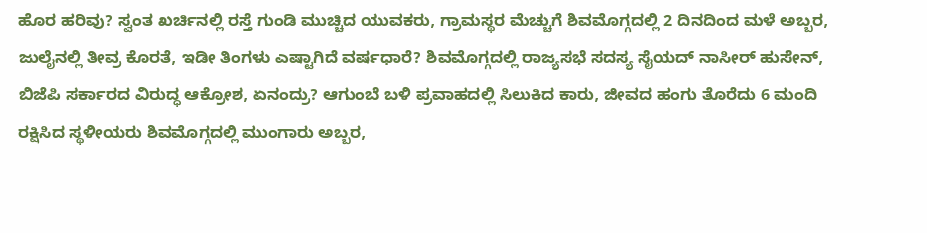ಹೊರ ಹರಿವು? ಸ್ವಂತ ಖರ್ಚಿನಲ್ಲಿ ರಸ್ತೆ ಗುಂಡಿ ಮುಚ್ಚಿದ ಯುವಕರು, ಗ್ರಾಮಸ್ಥರ ಮೆಚ್ಚುಗೆ ಶಿವಮೊಗ್ಗದಲ್ಲಿ 2 ದಿನದಿಂದ ಮಳೆ ಅಬ್ಬರ, ಜುಲೈನಲ್ಲಿ ತೀವ್ರ ಕೊರತೆ, ಇಡೀ ತಿಂಗಳು ಎಷ್ಟಾಗಿದೆ ವರ್ಷಧಾರೆ? ಶಿವಮೊಗ್ಗದಲ್ಲಿ ರಾಜ್ಯಸಭೆ ಸದಸ್ಯ ಸೈಯದ್ ನಾಸೀರ್ ಹುಸೇನ್, ಬಿಜೆಪಿ ಸರ್ಕಾರದ ವಿರುದ್ಧ ಆಕ್ರೋಶ, ಏನಂದ್ರು? ಆಗುಂಬೆ ಬಳಿ ಪ್ರವಾಹದಲ್ಲಿ ಸಿಲುಕಿದ ಕಾರು, ಜೀವದ ಹಂಗು ತೊರೆದು 6 ಮಂದಿ ರಕ್ಷಿಸಿದ ಸ್ಥಳೀಯರು ಶಿವಮೊಗ್ಗದಲ್ಲಿ ಮುಂಗಾರು ಅಬ್ಬರ,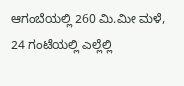ಆಗಂಬೆಯಲ್ಲಿ 260 ಮಿ.ಮೀ ಮಳೆ, 24 ಗಂಟೆಯಲ್ಲಿ ಎಲ್ಲೆಲ್ಲಿ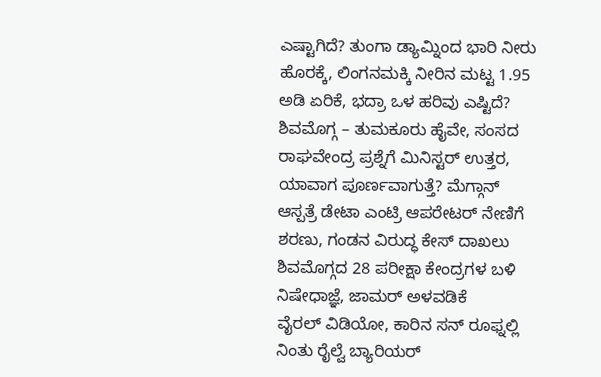ಎಷ್ಟಾಗಿದೆ? ತುಂಗಾ ಡ್ಯಾಮ್ನಿಂದ ಭಾರಿ ನೀರು ಹೊರಕ್ಕೆ, ಲಿಂಗನಮಕ್ಕಿ ನೀರಿನ ಮಟ್ಟ 1.95 ಅಡಿ ಏರಿಕೆ, ಭದ್ರಾ ಒಳ ಹರಿವು ಎಷ್ಟಿದೆ? ಶಿವಮೊಗ್ಗ – ತುಮಕೂರು ಹೈವೇ, ಸಂಸದ ರಾಘವೇಂದ್ರ ಪ್ರಶ್ನೆಗೆ ಮಿನಿಸ್ಟರ್ ಉತ್ತರ, ಯಾವಾಗ ಪೂರ್ಣವಾಗುತ್ತೆ? ಮೆಗ್ಗಾನ್ ಆಸ್ಪತ್ರೆ ಡೇಟಾ ಎಂಟ್ರಿ ಆಪರೇಟರ್ ನೇಣಿಗೆ ಶರಣು, ಗಂಡನ ವಿರುದ್ಧ ಕೇಸ್ ದಾಖಲು ಶಿವಮೊಗ್ಗದ 28 ಪರೀಕ್ಷಾ ಕೇಂದ್ರಗಳ ಬಳಿ ನಿಷೇಧಾಜ್ಞೆ, ಜಾಮರ್ ಅಳವಡಿಕೆ
ವೈರಲ್ ವಿಡಿಯೋ, ಕಾರಿನ ಸನ್ ರೂಫ್ನಲ್ಲಿ ನಿಂತು ರೈಲ್ವೆ ಬ್ಯಾರಿಯರ್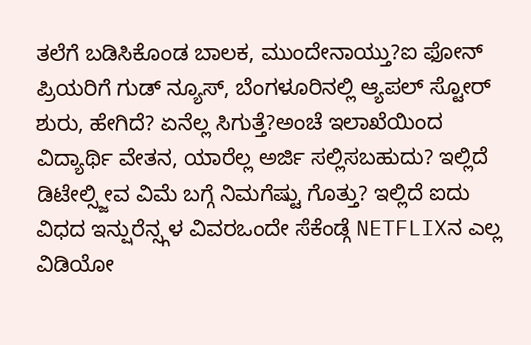ತಲೆಗೆ ಬಡಿಸಿಕೊಂಡ ಬಾಲಕ, ಮುಂದೇನಾಯ್ತು?ಐ ಫೋನ್ ಪ್ರಿಯರಿಗೆ ಗುಡ್ ನ್ಯೂಸ್, ಬೆಂಗಳೂರಿನಲ್ಲಿ ಆ್ಯಪಲ್ ಸ್ಟೋರ್ ಶುರು, ಹೇಗಿದೆ? ಏನೆಲ್ಲ ಸಿಗುತ್ತೆ?ಅಂಚೆ ಇಲಾಖೆಯಿಂದ ವಿದ್ಯಾರ್ಥಿ ವೇತನ, ಯಾರೆಲ್ಲ ಅರ್ಜಿ ಸಲ್ಲಿಸಬಹುದು? ಇಲ್ಲಿದೆ ಡಿಟೇಲ್ಸ್ಜೀವ ವಿಮೆ ಬಗ್ಗೆ ನಿಮಗೆಷ್ಟು ಗೊತ್ತು? ಇಲ್ಲಿದೆ ಐದು ವಿಧದ ಇನ್ಷುರೆನ್ಸ್ಗಳ ವಿವರಒಂದೇ ಸೆಕೆಂಡ್ಗೆ NETFLIXನ ಎಲ್ಲ ವಿಡಿಯೋ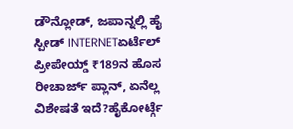ಡೌನ್ಲೋಡ್, ಜಪಾನ್ನಲ್ಲಿ ಹೈ ಸ್ಪೀಡ್ INTERNETಏರ್ಟೆಲ್ ಪ್ರೀಪೇಯ್ಡ್ ₹189ನ ಹೊಸ ರೀಚಾರ್ಜ್ ಪ್ಲಾನ್, ಏನೆಲ್ಲ ವಿಶೇಷತೆ ಇದೆ?ಹೈಕೋರ್ಟ್ಗೆ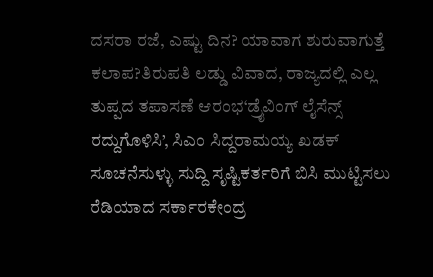ದಸರಾ ರಜೆ, ಎಷ್ಟು ದಿನ? ಯಾವಾಗ ಶುರುವಾಗುತ್ತೆ ಕಲಾಪ?ತಿರುಪತಿ ಲಡ್ಡು ವಿವಾದ, ರಾಜ್ಯದಲ್ಲಿ ಎಲ್ಲ ತುಪ್ಪದ ತಪಾಸಣೆ ಆರಂಭ‘ಡ್ರೈವಿಂಗ್ ಲೈಸೆನ್ಸ್ ರದ್ದುಗೊಳಿಸಿ’, ಸಿಎಂ ಸಿದ್ದರಾಮಯ್ಯ ಖಡಕ್ ಸೂಚನೆಸುಳ್ಳು ಸುದ್ದಿ ಸೃಷ್ಟಿಕರ್ತರಿಗೆ ಬಿಸಿ ಮುಟ್ಟಿಸಲು ರೆಡಿಯಾದ ಸರ್ಕಾರಕೇಂದ್ರ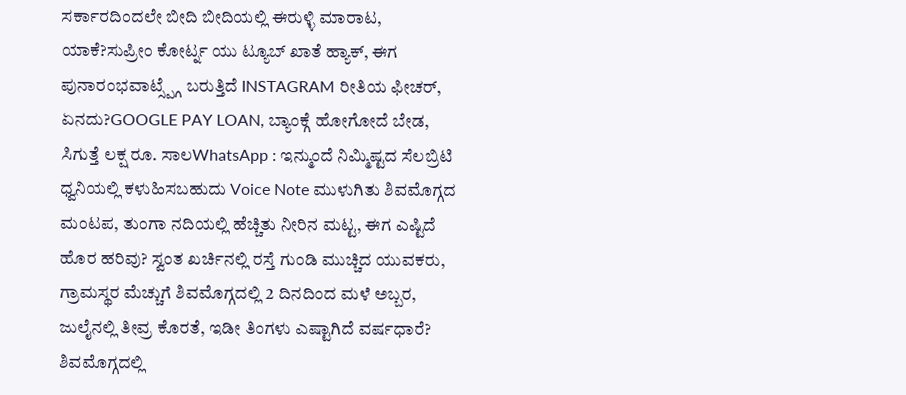ಸರ್ಕಾರದಿಂದಲೇ ಬೀದಿ ಬೀದಿಯಲ್ಲಿ ಈರುಳ್ಳಿ ಮಾರಾಟ, ಯಾಕೆ?ಸುಪ್ರೀಂ ಕೋರ್ಟ್ನ ಯು ಟ್ಯೂಬ್ ಖಾತೆ ಹ್ಯಾಕ್, ಈಗ ಪುನಾರಂಭವಾಟ್ಸ್ಪ್ಗೆ ಬರುತ್ತಿದೆ INSTAGRAM ರೀತಿಯ ಫೀಚರ್, ಏನದು?GOOGLE PAY LOAN, ಬ್ಯಾಂಕ್ಗೆ ಹೋಗೋದೆ ಬೇಡ, ಸಿಗುತ್ತೆ ಲಕ್ಷ ರೂ. ಸಾಲWhatsApp : ಇನ್ಮುಂದೆ ನಿಮ್ಮಿಷ್ಟದ ಸೆಲಬ್ರಿಟಿ ಧ್ವನಿಯಲ್ಲಿ ಕಳುಹಿಸಬಹುದು Voice Note ಮುಳುಗಿತು ಶಿವಮೊಗ್ಗದ ಮಂಟಪ, ತುಂಗಾ ನದಿಯಲ್ಲಿ ಹೆಚ್ಚಿತು ನೀರಿನ ಮಟ್ಟ, ಈಗ ಎಷ್ಟಿದೆ ಹೊರ ಹರಿವು? ಸ್ವಂತ ಖರ್ಚಿನಲ್ಲಿ ರಸ್ತೆ ಗುಂಡಿ ಮುಚ್ಚಿದ ಯುವಕರು, ಗ್ರಾಮಸ್ಥರ ಮೆಚ್ಚುಗೆ ಶಿವಮೊಗ್ಗದಲ್ಲಿ 2 ದಿನದಿಂದ ಮಳೆ ಅಬ್ಬರ, ಜುಲೈನಲ್ಲಿ ತೀವ್ರ ಕೊರತೆ, ಇಡೀ ತಿಂಗಳು ಎಷ್ಟಾಗಿದೆ ವರ್ಷಧಾರೆ? ಶಿವಮೊಗ್ಗದಲ್ಲಿ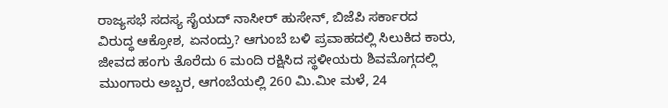ರಾಜ್ಯಸಭೆ ಸದಸ್ಯ ಸೈಯದ್ ನಾಸೀರ್ ಹುಸೇನ್, ಬಿಜೆಪಿ ಸರ್ಕಾರದ ವಿರುದ್ಧ ಆಕ್ರೋಶ, ಏನಂದ್ರು? ಆಗುಂಬೆ ಬಳಿ ಪ್ರವಾಹದಲ್ಲಿ ಸಿಲುಕಿದ ಕಾರು, ಜೀವದ ಹಂಗು ತೊರೆದು 6 ಮಂದಿ ರಕ್ಷಿಸಿದ ಸ್ಥಳೀಯರು ಶಿವಮೊಗ್ಗದಲ್ಲಿ ಮುಂಗಾರು ಅಬ್ಬರ, ಆಗಂಬೆಯಲ್ಲಿ 260 ಮಿ.ಮೀ ಮಳೆ, 24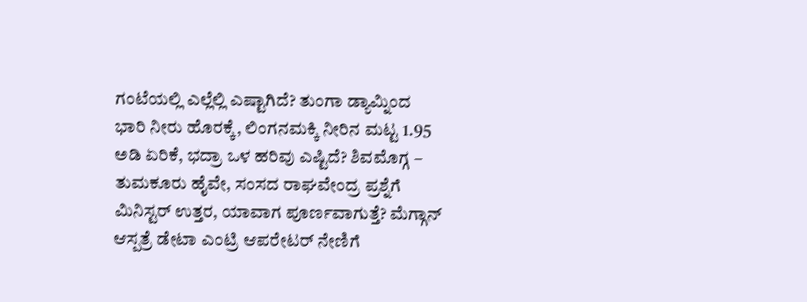ಗಂಟೆಯಲ್ಲಿ ಎಲ್ಲೆಲ್ಲಿ ಎಷ್ಟಾಗಿದೆ? ತುಂಗಾ ಡ್ಯಾಮ್ನಿಂದ ಭಾರಿ ನೀರು ಹೊರಕ್ಕೆ, ಲಿಂಗನಮಕ್ಕಿ ನೀರಿನ ಮಟ್ಟ 1.95 ಅಡಿ ಏರಿಕೆ, ಭದ್ರಾ ಒಳ ಹರಿವು ಎಷ್ಟಿದೆ? ಶಿವಮೊಗ್ಗ – ತುಮಕೂರು ಹೈವೇ, ಸಂಸದ ರಾಘವೇಂದ್ರ ಪ್ರಶ್ನೆಗೆ ಮಿನಿಸ್ಟರ್ ಉತ್ತರ, ಯಾವಾಗ ಪೂರ್ಣವಾಗುತ್ತೆ? ಮೆಗ್ಗಾನ್ ಆಸ್ಪತ್ರೆ ಡೇಟಾ ಎಂಟ್ರಿ ಆಪರೇಟರ್ ನೇಣಿಗೆ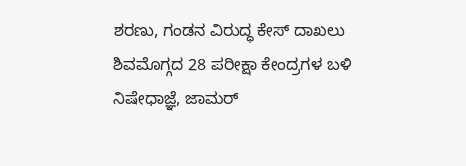ಶರಣು, ಗಂಡನ ವಿರುದ್ಧ ಕೇಸ್ ದಾಖಲು ಶಿವಮೊಗ್ಗದ 28 ಪರೀಕ್ಷಾ ಕೇಂದ್ರಗಳ ಬಳಿ ನಿಷೇಧಾಜ್ಞೆ, ಜಾಮರ್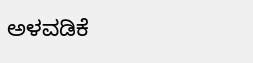ಅಳವಡಿಕೆ